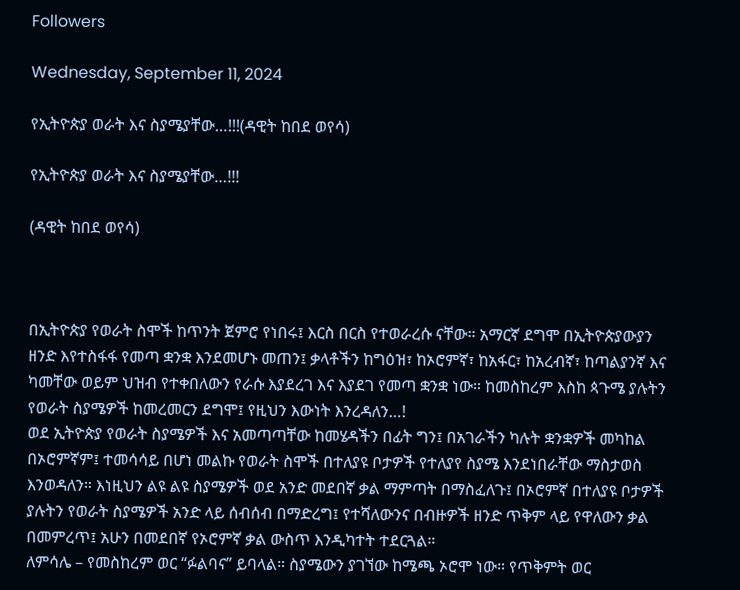Followers

Wednesday, September 11, 2024

የኢትዮጵያ ወራት እና ስያሜያቸው…!!!(ዳዊት ከበደ ወየሳ)

የኢትዮጵያ ወራት እና ስያሜያቸው…!!!

(ዳዊት ከበደ ወየሳ)



በኢትዮጵያ የወራት ስሞች ከጥንት ጀምሮ የነበሩ፤ እርስ በርስ የተወራረሱ ናቸው። አማርኛ ደግሞ በኢትዮጵያውያን ዘንድ እየተስፋፋ የመጣ ቋንቋ እንደመሆኑ መጠን፤ ቃላቶችን ከግዕዝ፣ ከኦሮምኛ፣ ከአፋር፣ ከአረብኛ፣ ከጣልያንኛ እና ካመቸው ወይም ህዝብ የተቀበለውን የራሱ እያደረገ እና እያደገ የመጣ ቋንቋ ነው። ከመስከረም እስከ ጳጉሜ ያሉትን የወራት ስያሜዎች ከመረመርን ደግሞ፤ የዚህን እውነት እንረዳለን…!
ወደ ኢትዮጵያ የወራት ስያሜዎች እና አመጣጣቸው ከመሄዳችን በፊት ግን፤ በአገራችን ካሉት ቋንቋዎች መካከል በኦሮምኛም፤ ተመሳሳይ በሆነ መልኩ የወራት ስሞች በተለያዩ ቦታዎች የተለያየ ስያሜ እንደነበራቸው ማስታወስ እንወዳለን። እነዚህን ልዩ ልዩ ስያሜዎች ወደ አንድ መደበኛ ቃል ማምጣት በማስፈለጉ፤ በኦሮምኛ በተለያዩ ቦታዎች ያሉትን የወራት ስያሜዎች አንድ ላይ ሰብሰብ በማድረግ፤ የተሻለውንና በብዙዎች ዘንድ ጥቅም ላይ የዋለውን ቃል በመምረጥ፤ አሁን በመደበኛ የኦሮምኛ ቃል ውስጥ እንዲካተት ተደርጓል።
ለምሳሌ – የመስከረም ወር “ፉልባና” ይባላል። ስያሜውን ያገኘው ከሜጫ ኦሮሞ ነው። የጥቅምት ወር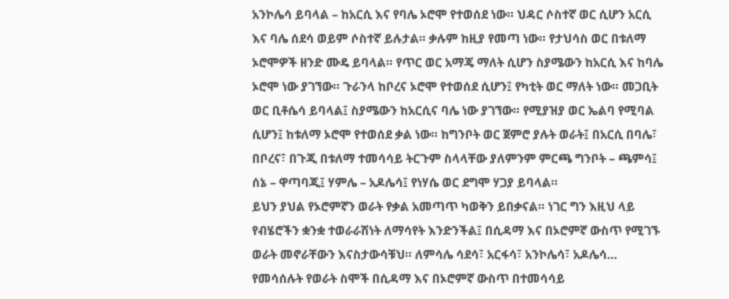አንኮሌሳ ይባላል – ከአርሲ እና የባሌ ኦሮሞ የተወሰደ ነው። ህዳር ሶስተኛ ወር ሲሆን አርሲ እና ባሌ ሰደሳ ወይም ሶስተኛ ይሉታል። ቃሉም ከዚያ የመጣ ነው። የታህሳስ ወር በቱለማ ኦሮሞዎች ዘንድ ሙዴ ይባላል። የጥር ወር አማጄ ማለት ሲሆን ስያሜውን ከአርሲ እና ከባሌ ኦሮሞ ነው ያገኘው። ጉራንላ ከቦረና ኦሮሞ የተወሰደ ሲሆን፤ የካቲት ወር ማለት ነው። መጋቢት ወር ቢቶሴሳ ይባላል፤ ስያሜውን ከአርሲና ባሌ ነው ያገኘው። የሚያዝያ ወር ኤልባ የሚባል ሲሆን፤ ከቱለማ ኦሮሞ የተወሰደ ቃል ነው። ከግንቦት ወር ጀምሮ ያሉት ወራት፤ በአርሲ በባሌ፣ በቦረና፣ በጉጂ በቱለማ ተመሳሳይ ትርጉም ስላላቸው ያለምንም ምርጫ ግንቦት – ጫምሳ፤ ሰኔ – ዋጣባጂ፤ ሃምሌ – አዶሌሳ፤ የነሃሴ ወር ደግሞ ሃጋያ ይባላል።
ይህን ያህል የኦሮምኛን ወራት የቃል አመጣጥ ካወቅን ይበቃናል። ነገር ግን እዚህ ላይ የብሄሮችን ቋንቋ ተወራራሽነት ለማሳየት እንድንችል፤ በሲዳማ እና በኦሮምኛ ውስጥ የሚገኙ ወራት መኖራቸውን እናስታውሳቹህ። ለምሳሌ ሳደሳ፣ አርፋሳ፣ አንኮሌሳ፣ አዶሌሳ… የመሳሰሉት የወራት ስሞች በሲዳማ እና በኦሮምኛ ውስጥ በተመሳሳይ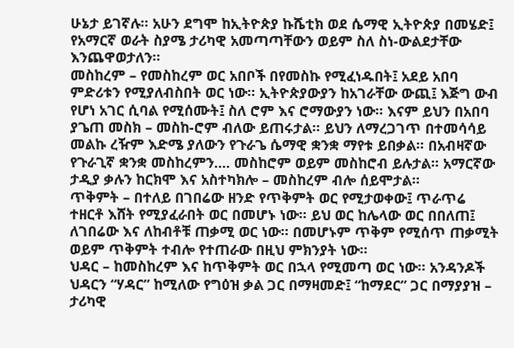ሁኔታ ይገኛሉ። አሁን ደግሞ ከኢትዮጵያ ኩሼቲክ ወደ ሴማዊ ኢትዮጵያ በመሄድ፤ የአማርኛ ወራት ስያሜ ታሪካዊ አመጣጣቸውን ወይም ስለ ስነ-ውልደታቸው እንጨዋወታለን።
መስከረም – የመስከረም ወር አበቦች በየመስኩ የሚፈነዱበት፤ አደይ አበባ ምድሪቱን የሚያለብስበት ወር ነው። ኢትዮጵያውያን ከአገራቸው ውጪ፤ እጅግ ውብ የሆነ አገር ሲባል የሚሰሙት፤ ስለ ሮም እና ሮማውያን ነው። እናም ይህን በአበባ ያጌጠ መስክ – መስከ-ሮም ብለው ይጠሩታል። ይህን ለማረጋገጥ በተመሳሳይ መልኩ ረዥም እድሜ ያለውን የጉራጌ ሴማዊ ቋንቋ ማየቱ ይበቃል። በአብዛኛው የጉራጊኛ ቋንቋ መስከረምን…. መስከሮም ወይም መስከሮብ ይሉታል። አማርኛው ታዲያ ቃሉን ከርክሞ እና አስተካክሎ – መስከረም ብሎ ሰይሞታል።
ጥቅምት – በተለይ በገበሬው ዘንድ የጥቅምት ወር የሚታወቀው፤ ጥራጥሬ ተዘርቶ እሸት የሚያፈራበት ወር በመሆኑ ነው። ይህ ወር ከሌላው ወር በበለጠ፤ ለገበሬው እና ለከብቶቹ ጠቃሚ ወር ነው። በመሆኑም ጥቅም የሚሰጥ ጠቃሚት ወይም ጥቅምት ተብሎ የተጠራው በዚህ ምክንያት ነው።
ህዳር – ከመስከረም እና ከጥቅምት ወር በኋላ የሚመጣ ወር ነው። አንዳንዶች ህዳርን “ሃዳር” ከሚለው የግዕዝ ቃል ጋር በማዛመድ፤ “ከማደር” ጋር በማያያዝ – ታሪካዊ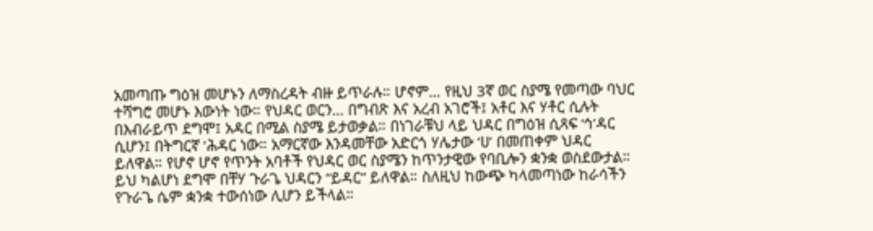አመጣጡ ግዕዝ መሆኑን ለማስረዳት ብዙ ይጥራሉ። ሆኖም… የዚህ 3ኛ ወር ስያሜ የመጣው ባህር ተሻግሮ መሆኑ እውነት ነው። የህዳር ወርን… በግብጽ እና አረብ አገሮች፤ አቶር እና ሃቶር ሲሉት በእብራይጥ ደግሞ፤ አዳር በሚል ስያሜ ይታወቃል። በነገራቹህ ላይ ህዳር በግዕዝ ሲጻፍ ‘ኅ’ዳር ሲሆን፤ በትግርኛ ‘ሕዳር ነው። አማርኛው እንዳመቸው አድርጎ ሃሌታው ‘ሀ’ በመጠቀም ህዳር ይለዋል። የሆኖ ሆኖ የጥንት አባቶች የህዳር ወር ስያሜን ከጥንታዊው የባቢሎን ቋንቋ ወስደውታል። ይህ ካልሆነ ደግሞ በቸሃ ጉራጌ ህዳርን “ይዳር” ይለዋል። ስለዚህ ከውጭ ካላመጣነው ከራሳችን የጉራጌ ሴም ቋንቋ ተውሰነው ሊሆን ይችላል።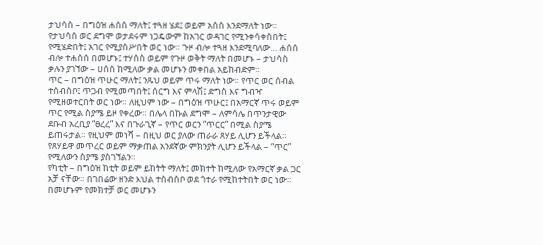ታህሳስ – በግዕዝ ሐሰሰ ማለት፤ ተጓዘ ሄደ፤ ወይም አሰሰ እንደማለት ነው። የታህሳስ ወር ደግሞ ወታደሩም ነጋዴውም ከአገር ወዳገር የሚንቀሳቀስበት፤ የሚሄድበት፤ አገር የሚያስሥበት ወር ነው። ጉዞ ብሎ ተጓዘ እንደሚባለው… ሐሰሰ ብሎ ተሐሰሰ በመሆኑ፤ ተሃሰስ ወይም የጉዞ ወቅት ማለት በመሆኑ – ታህሳስ ቃሉን ያገኘው – ሀሰሰ ከሚለው ቃል መሆኑን መቀበል አይከብድም።
ጥር – በግዕዝ ጥሁር ማለት፤ ንጹህ ወይም ጥሩ ማለት ነው። የጥር ወር ሰብል ተሰብስቦ፤ ጥጋብ የሚመጣበት፤ ሰርግ እና ምላሽ፤ ድግስ እና ግብዣ የሚዘወተርበት ወር ነው። ለዚህም ነው – በግዕዝ ጥሁር፤ በአማርኛ ጥሩ ወይም ጥር የሚል ስያሜ ይዞ የቀረው። በሌላ በኩል ደግሞ – ለምሳሌ በጥንታዊው ደቡብ አረቢያ “ፀረረ” እና በጉራጊኛ – የጥር ወርን “ጥርር” በሚል ስያሜ ይጠሩታል። የዚህም መነሻ – በዚህ ወር ያለው ጠራራ ጸሃይ ሊሆን ይችላል። የጸሃይዋ መጥረር ወይም ማቃጠል አንደኛው ምክንያት ሊሆን ይችላል – “ጥር” የሚለውን ስያሜ ያስገኘልን።
የካቲት – በግዕዝ ከቲት ወይም ይከትት ማለት፤ መክተት ከሚለው የአማርኛ ቃል ጋር አቻ ናቸው። በገበሬው ዘንድ እህል ተሰብስቦ ወደ ጎተራ የሚከተትበት ወር ነው። በመሆኑም የመክተቻ ወር መሆኑን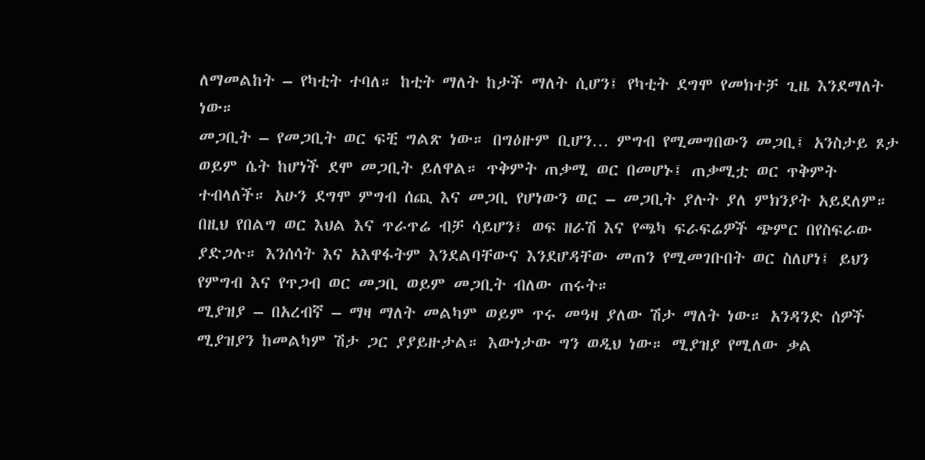ለማመልከት – የካቲት ተባለ። ከቲት ማለት ከታች ማለት ሲሆን፤ የካቲት ደግሞ የመክተቻ ጊዜ እንደማለት ነው።
መጋቢት – የመጋቢት ወር ፍቺ ግልጽ ነው። በግዕዙም ቢሆን… ምግብ የሚመግበውን መጋቢ፤ አንስታይ ጾታ ወይም ሴት ከሆነች ደሞ መጋቢት ይለዋል። ጥቅምት ጠቃሚ ወር በመሆኑ፤ ጠቃሚቷ ወር ጥቅምት ተብላለች። አሁን ደግሞ ምግብ ሰጪ እና መጋቢ የሆነውን ወር – መጋቢት ያሉት ያለ ምክንያት አይደለም። በዚህ የበልግ ወር እህል እና ጥራጥሬ ብቻ ሳይሆን፤ ወፍ ዘራሽ እና የጫካ ፍራፍሬዎች ጭምር በየስፍራው ያድጋሉ። እንሰሳት እና አእዋፋትም እንደልባቸውና እንደሆዳቸው መጠን የሚመገቡበት ወር ስለሆነ፤ ይህን የምግብ እና የጥጋብ ወር መጋቢ ወይም መጋቢት ብለው ጠሩት።
ሚያዝያ – በአረብኛ – ማዛ ማለት መልካም ወይም ጥሩ መዓዛ ያለው ሽታ ማለት ነው። አንዳንድ ሰዎች ሚያዝያን ከመልካም ሽታ ጋር ያያይዙታል። እውነታው ግን ወዲህ ነው። ሚያዝያ የሚለው ቃል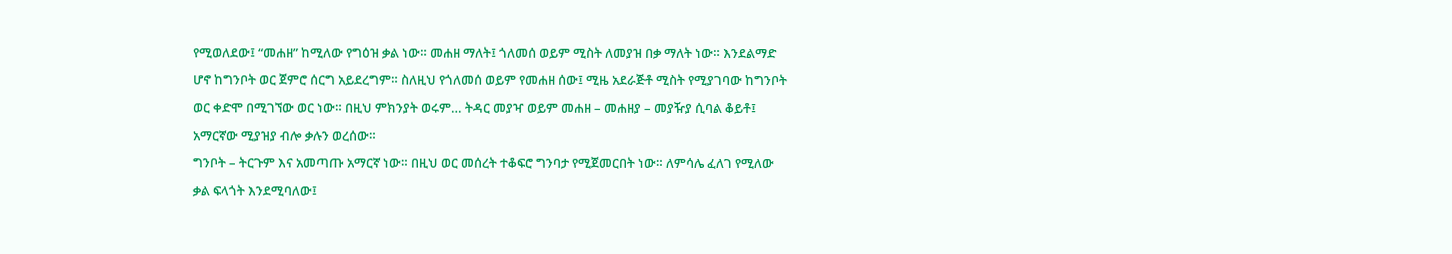የሚወለደው፤ “መሐዘ” ከሚለው የግዕዝ ቃል ነው። መሐዘ ማለት፤ ጎለመሰ ወይም ሚስት ለመያዝ በቃ ማለት ነው። እንደልማድ ሆኖ ከግንቦት ወር ጀምሮ ሰርግ አይደረግም። ስለዚህ የጎለመሰ ወይም የመሐዘ ሰው፤ ሚዜ አደራጅቶ ሚስት የሚያገባው ከግንቦት ወር ቀድሞ በሚገኘው ወር ነው። በዚህ ምክንያት ወሩም… ትዳር መያዣ ወይም መሐዘ – መሐዘያ – መያዥያ ሲባል ቆይቶ፤ አማርኛው ሚያዝያ ብሎ ቃሉን ወረሰው።
ግንቦት – ትርጉም እና አመጣጡ አማርኛ ነው። በዚህ ወር መሰረት ተቆፍሮ ግንባታ የሚጀመርበት ነው። ለምሳሌ ፈለገ የሚለው ቃል ፍላጎት እንደሚባለው፤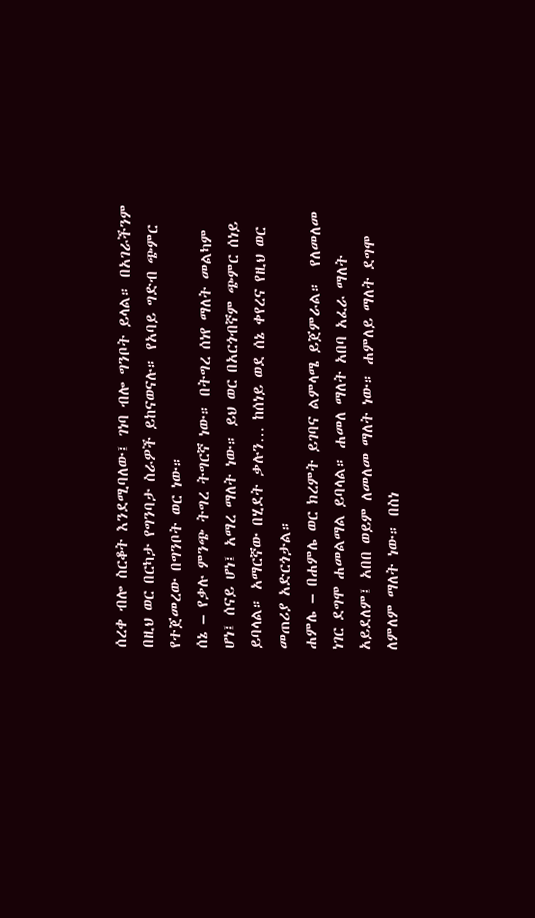ሰረቀ ብሎ ስርቆት እንደሚባለው፤ ገነባ ብሎ ግንቦት ይላል። በአገራችንም በዚህ ወር በርካታ የግንባታ ስራዎች ይከናወናሉ። የአባይ ግድብ ጭምር የተጀመረው በግንቦት ወር ነው።
ሰኔ – የቃሉ ምንጭ ትግረ ትግርኛ ነው። በትግረ ሰነየ ማለት መልካም ሆነ፤ ሰናይ ሆነ፤ አማረ ማለት ነው። ይህ ወር በአርጎብኛም ጭምር ሰነይ ይባላል። አማርኛው በሂደት ቃሉን… ከሰነይ ወደ ሰኔ ቀየረና የዚህ ወር መጠሪያ አድርጎታል።
ሐምሌ – በሐምሌ ወር ክረምት ይገባና ልምላሜ ይጀምራል።  የለመለመ ነገር ደግሞ ሐመልማል ይባላል። ሐመለ ማለት አበባ አፈራ ማለት አይደለም፤ አበበ ወይም ለመለመ ማለት ነው። ሐምለይ ማለት ደግሞ ለምለም ማለት ነው። በስነ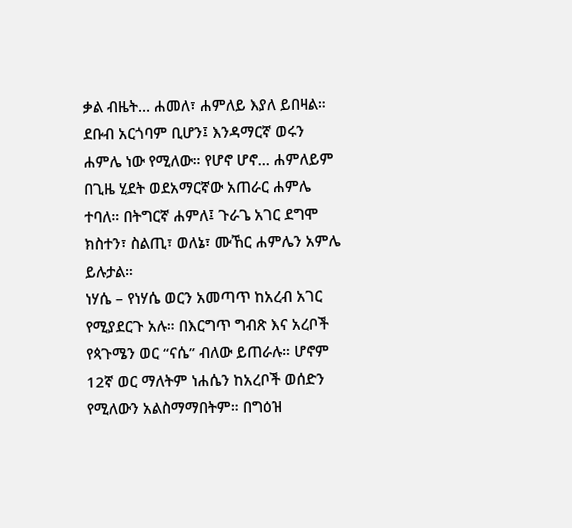ቃል ብዜት… ሐመለ፣ ሐምለይ እያለ ይበዛል። ደቡብ አርጎባም ቢሆን፤ እንዳማርኛ ወሩን ሐምሌ ነው የሚለው። የሆኖ ሆኖ… ሐምለይም በጊዜ ሂደት ወደአማርኛው አጠራር ሐምሌ ተባለ። በትግርኛ ሐምለ፤ ጉራጌ አገር ደግሞ ክስተን፣ ስልጢ፣ ወለኔ፣ ሙኸር ሐምሌን አምሌ ይሉታል።
ነሃሴ – የነሃሴ ወርን አመጣጥ ከአረብ አገር የሚያደርጉ አሉ። በእርግጥ ግብጽ እና አረቦች የጳጉሜን ወር “ናሴ” ብለው ይጠራሉ። ሆኖም 12ኛ ወር ማለትም ነሐሴን ከአረቦች ወሰድን የሚለውን አልስማማበትም። በግዕዝ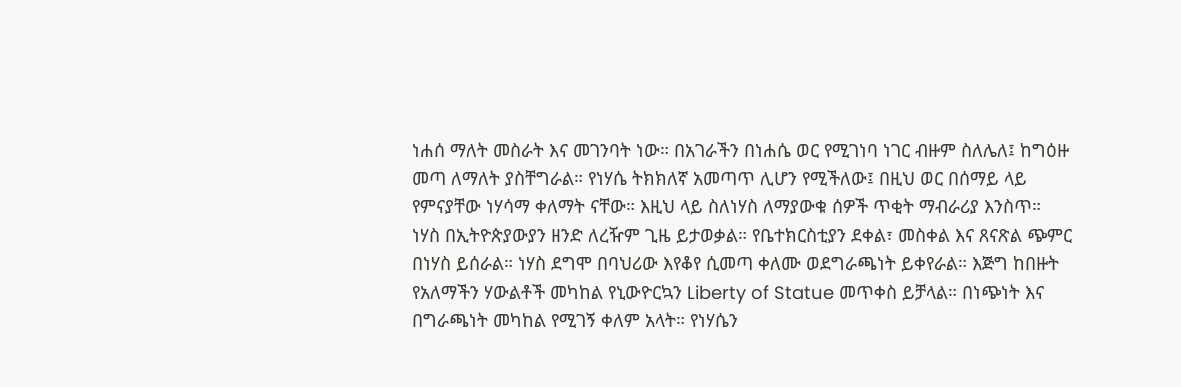ነሐሰ ማለት መስራት እና መገንባት ነው። በአገራችን በነሐሴ ወር የሚገነባ ነገር ብዙም ስለሌለ፤ ከግዕዙ መጣ ለማለት ያስቸግራል። የነሃሴ ትክክለኛ አመጣጥ ሊሆን የሚችለው፤ በዚህ ወር በሰማይ ላይ የምናያቸው ነሃሳማ ቀለማት ናቸው። እዚህ ላይ ስለነሃስ ለማያውቁ ሰዎች ጥቂት ማብራሪያ እንስጥ።
ነሃስ በኢትዮጵያውያን ዘንድ ለረዥም ጊዜ ይታወቃል። የቤተክርስቲያን ደቀል፣ መስቀል እና ጸናጽል ጭምር በነሃስ ይሰራል። ነሃስ ደግሞ በባህሪው እየቆየ ሲመጣ ቀለሙ ወደግራጫነት ይቀየራል። እጅግ ከበዙት የአለማችን ሃውልቶች መካከል የኒውዮርኳን Liberty of Statue መጥቀስ ይቻላል። በነጭነት እና በግራጫነት መካከል የሚገኝ ቀለም አላት። የነሃሴን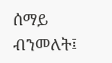ሰማይ ብንመለት፤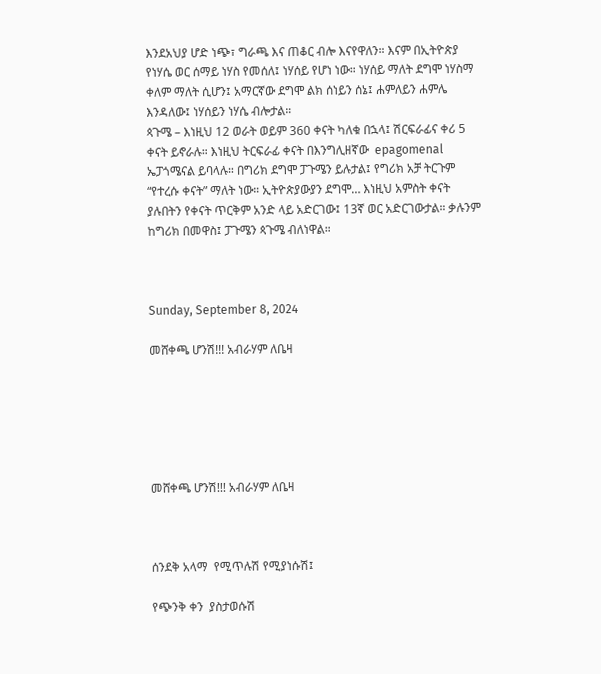እንደአህያ ሆድ ነጭ፣ ግራጫ እና ጠቆር ብሎ እናየዋለን። እናም በኢትዮጵያ የነሃሴ ወር ሰማይ ነሃስ የመሰለ፤ ነሃሰይ የሆነ ነው። ነሃሰይ ማለት ደግሞ ነሃስማ ቀለም ማለት ሲሆን፤ አማርኛው ደግሞ ልክ ሰነይን ሰኔ፤ ሐምለይን ሐምሌ እንዳለው፤ ነሃሰይን ነሃሴ ብሎታል።
ጳጉሜ – እነዚህ 12 ወራት ወይም 360 ቀናት ካለቁ በኋላ፤ ሽርፍራፊና ቀሪ 5 ቀናት ይኖራሉ። እነዚህ ትርፍራፊ ቀናት በእንግሊዘኛው  epagomenal ኤፓጎሜናል ይባላሉ። በግሪክ ደግሞ ፓጉሜን ይሉታል፤ የግሪክ አቻ ትርጉም “የተረሱ ቀናት” ማለት ነው። ኢትዮጵያውያን ደግሞ… እነዚህ አምስት ቀናት ያሉበትን የቀናት ጥርቅም አንድ ላይ አድርገው፤ 13ኛ ወር አድርገውታል። ቃሉንም ከግሪክ በመዋስ፤ ፓጉሜን ጳጉሜ ብለነዋል።



Sunday, September 8, 2024

መሸቀጫ ሆንሽ!!! አብራሃም ለቤዛ






መሸቀጫ ሆንሽ!!! አብራሃም ለቤዛ



ሰንደቅ አላማ  የሚጥሉሽ የሚያነሱሽ፤

የጭንቅ ቀን  ያስታወሱሽ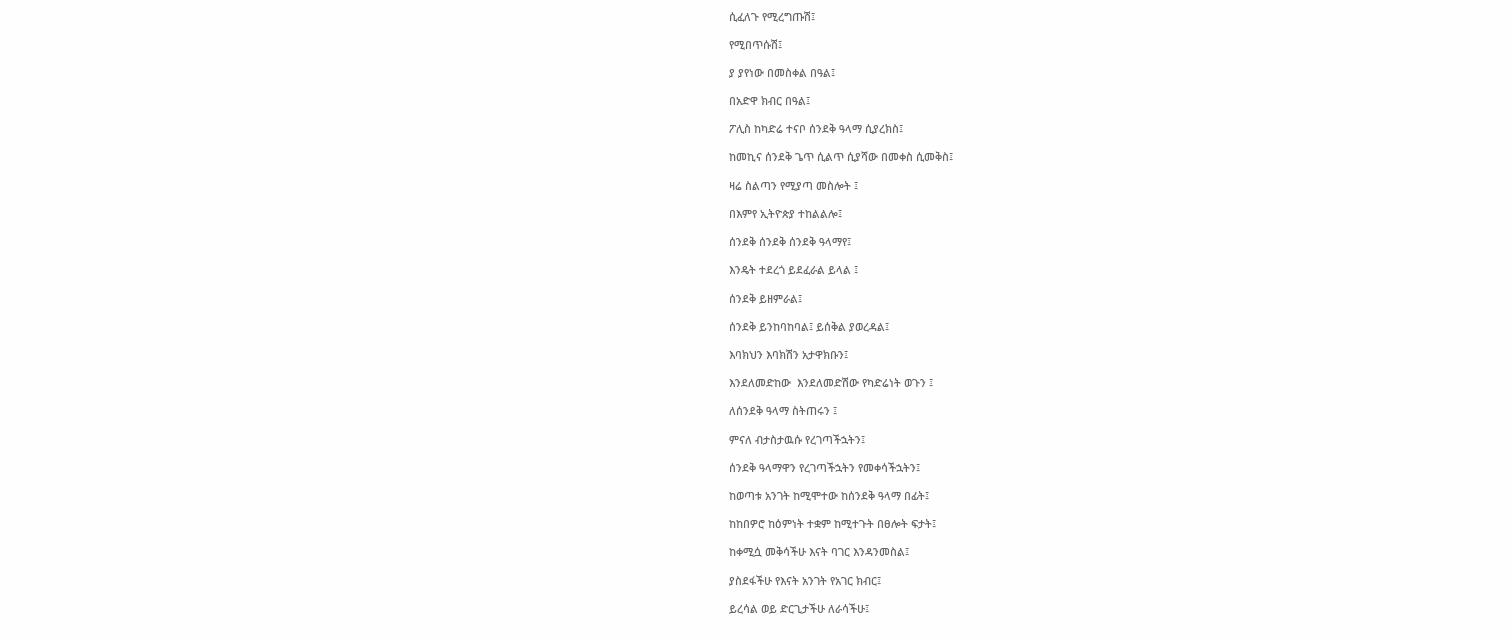ሲፈለጉ የሚረግጡሽ፤

የሚበጥሱሽ፤

ያ ያየነው በመስቀል በዓል፤

በአድዋ ክብር በዓል፤

ፖሊስ ከካድሬ ተናቦ ሰንደቅ ዓላማ ሲያረክስ፤

ከመኪና ሰንደቅ ጌጥ ሲልጥ ሲያሻው በመቀስ ሲመቅስ፤

ዛሬ ስልጣን የሚያጣ መስሎት ፤

በእምየ ኢትዮጵያ ተከልልሎ፤

ሰንደቅ ሰንደቅ ሰንደቅ ዓላማየ፤

እንዴት ተደረጎ ይደፈራል ይላል ፤

ሰንደቅ ይዘምራል፤

ሰንደቅ ይንከባከባል፤ ይሰቅል ያወረዳል፤

እባክህን እባክሽን አታዋክቡን፤

እንደለመድከው  እንደለመድሽው የካድሬነት ወጉን ፤

ለሰንደቅ ዓላማ ስትጠሩን ፤

ምናለ ብታስታዉሱ የረገጣችኋትን፤

ሰንደቅ ዓላማዋን የረገጣችኋትን የመቀሳችኋትን፤

ከወጣቱ አንገት ከሚሞተው ከሰንደቅ ዓላማ በፊት፤

ከከበዎሮ ከዕምነት ተቋም ከሚተጉት በፀሎት ፍታት፤

ከቀሚሷ መቅሳችሁ እናት ባገር እንዳንመስል፤

ያስደፋችሁ የእናት አንገት የአገር ክብር፤

ይረሳል ወይ ድርጊታችሁ ለራሳችሁ፤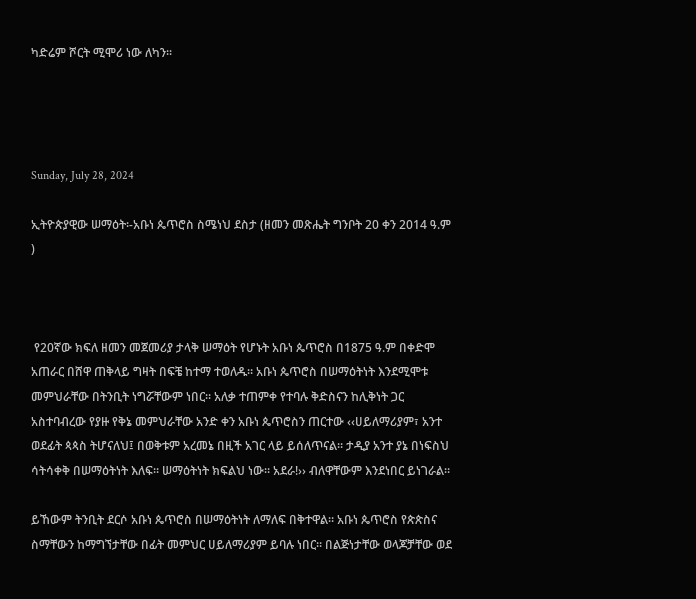ካድሬም ሾርት ሚሞሪ ነው ለካን፡፡




Sunday, July 28, 2024

ኢትዮጵያዊው ሠማዕት፡-አቡነ ጴጥሮስ ስሜነህ ደስታ (ዘመን መጽሔት ግንቦት 20 ቀን 2014 ዓ.ም )



 የ20ኛው ክፍለ ዘመን መጀመሪያ ታላቅ ሠማዕት የሆኑት አቡነ ጴጥሮስ በ1875 ዓ.ም በቀድሞ አጠራር በሸዋ ጠቅላይ ግዛት በፍቼ ከተማ ተወለዱ። አቡነ ጴጥሮስ በሠማዕትነት እንደሚሞቱ መምህራቸው በትንቢት ነግሯቸውም ነበር። አለቃ ተጠምቀ የተባሉ ቅድስናን ከሊቅነት ጋር አስተባብረው የያዙ የቅኔ መምህራቸው አንድ ቀን አቡነ ጴጥሮስን ጠርተው ‹‹ሀይለማሪያም፣ አንተ ወደፊት ጳጳስ ትሆናለህ፤ በወቅቱም አረመኔ በዚች አገር ላይ ይሰለጥናል። ታዲያ አንተ ያኔ በነፍስህ ሳትሳቀቅ በሠማዕትነት እለፍ። ሠማዕትነት ክፍልህ ነው። አደራ!›› ብለዋቸውም እንደነበር ይነገራል።

ይኸውም ትንቢት ደርሶ አቡነ ጴጥሮስ በሠማዕትነት ለማለፍ በቅተዋል። አቡነ ጴጥሮስ የጵጵስና ስማቸውን ከማግኘታቸው በፊት መምህር ሀይለማሪያም ይባሉ ነበር። በልጅነታቸው ወላጆቻቸው ወደ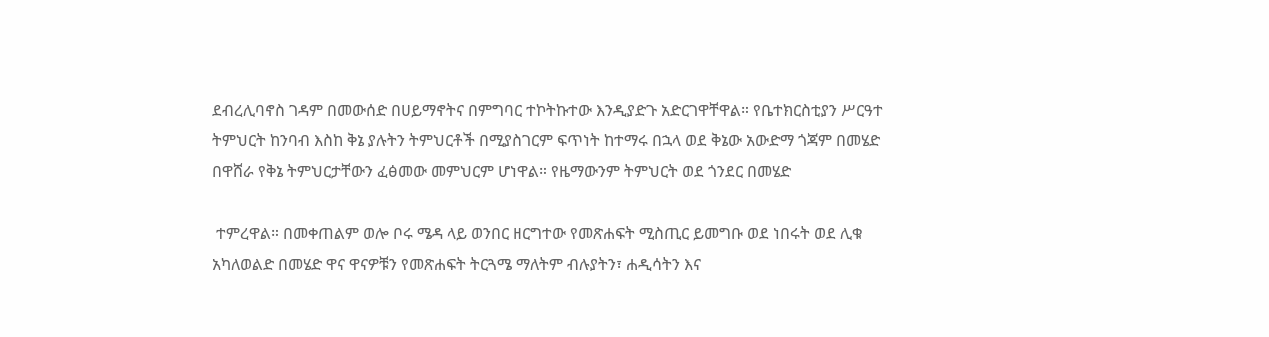ደብረሊባኖስ ገዳም በመውሰድ በሀይማኖትና በምግባር ተኮትኩተው እንዲያድጉ አድርገዋቸዋል። የቤተክርስቲያን ሥርዓተ ትምህርት ከንባብ እስከ ቅኔ ያሉትን ትምህርቶች በሚያስገርም ፍጥነት ከተማሩ በኋላ ወደ ቅኔው አውድማ ጎጃም በመሄድ በዋሸራ የቅኔ ትምህርታቸውን ፈፅመው መምህርም ሆነዋል። የዜማውንም ትምህርት ወደ ጎንደር በመሄድ

 ተምረዋል። በመቀጠልም ወሎ ቦሩ ሜዳ ላይ ወንበር ዘርግተው የመጽሐፍት ሚስጢር ይመግቡ ወደ ነበሩት ወደ ሊቁ አካለወልድ በመሄድ ዋና ዋናዎቹን የመጽሐፍት ትርጓሜ ማለትም ብሉያትን፣ ሐዲሳትን እና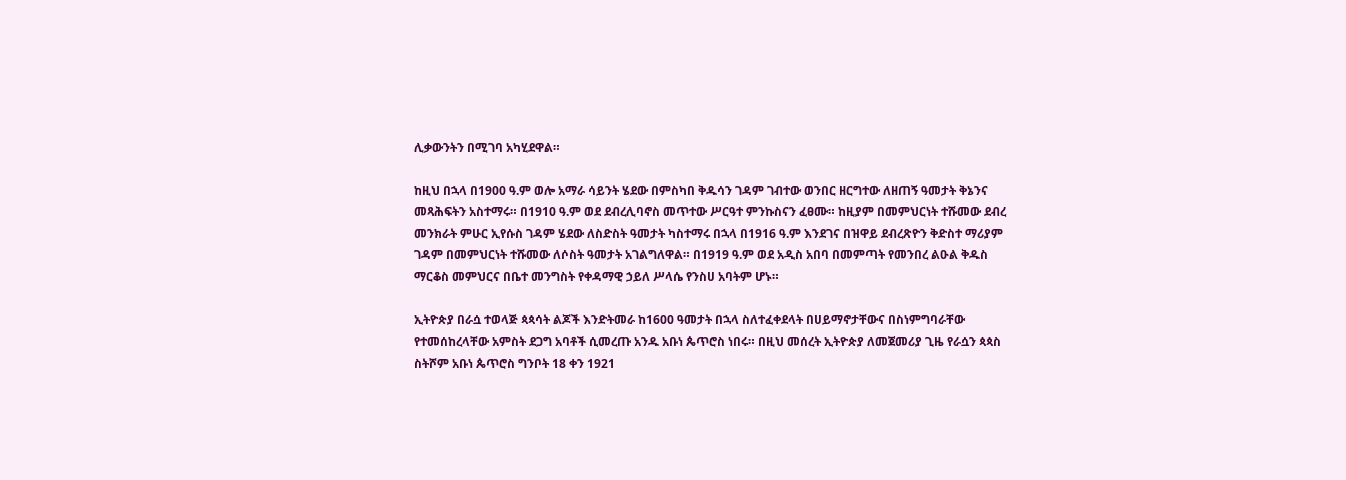ሊቃውንትን በሚገባ አካሂደዋል።

ከዚህ በኋላ በ1900 ዓ.ም ወሎ አማራ ሳይንት ሄደው በምስካበ ቅዱሳን ገዳም ገብተው ወንበር ዘርግተው ለዘጠኝ ዓመታት ቅኔንና መጻሕፍትን አስተማሩ። በ1910 ዓ.ም ወደ ደብረሊባኖስ መጥተው ሥርዓተ ምንኩስናን ፈፀሙ። ከዚያም በመምህርነት ተሹመው ደብረ መንክራት ምሁር ኢየሱስ ገዳም ሄደው ለስድስት ዓመታት ካስተማሩ በኋላ በ1916 ዓ.ም እንደገና በዝዋይ ደብረጽዮን ቅድስተ ማሪያም ገዳም በመምህርነት ተሹመው ለሶስት ዓመታት አገልግለዋል። በ1919 ዓ.ም ወደ አዲስ አበባ በመምጣት የመንበረ ልዑል ቅዱስ ማርቆስ መምህርና በቤተ መንግስት የቀዳማዊ ኃይለ ሥላሴ የንስሀ አባትም ሆኑ።

ኢትዮጵያ በራሷ ተወላጅ ጳጳሳት ልጆች እንድትመራ ከ1600 ዓመታት በኋላ ስለተፈቀደላት በሀይማኖታቸውና በስነምግባራቸው የተመሰከረላቸው አምስት ደጋግ አባቶች ሲመረጡ አንዱ አቡነ ጴጥሮስ ነበሩ። በዚህ መሰረት ኢትዮጵያ ለመጀመሪያ ጊዜ የራሷን ጳጳስ ስትሾም አቡነ ጴጥሮስ ግንቦት 18 ቀን 1921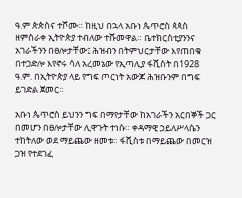ዓ.ም ጵጵስና ተሾሙ። ከዚህ በኋላ አቡነ ጴጥሮስ ጳጳስ ዘምስራቀ ኢትዮጵያ ተብለው ተሹመዋል። ቤተክርስቲያንንና አገራችንን በፀሎታቸው፤ ሕዝብን በትምህርታቸው እየጠበቁ በተጋድሎ እየኖሩ ሳለ አረመኔው የኢጣሊያ ፋሺስት በ1928 ዓ.ም. በኢትዮጵያ ላይ የግፍ ጦርነት አውጆ ሕዝቡንም በግፍ ይገድል ጀመር።

አቡነ ጴጥሮስ ይህንን ግፍ በማየታቸው ከአገራችን አርበኞች ጋር በመሆን በፀሎታቸው ሊዋጉት ተነሱ። ቀዳማዊ ኃይለሥላሴን ተከትለው ወደ ማይጨው ዘመቱ። ፋሺስቱ በማይጨው በመርዝ ጋዝ የተደገፈ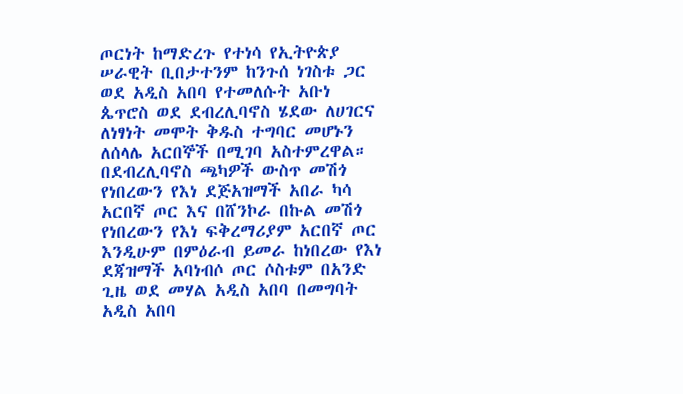ጦርነት ከማድረጉ የተነሳ የኢትዮጵያ ሠራዊት ቢበታተንም ከንጉሰ ነገስቱ ጋር ወደ አዲስ አበባ የተመለሱት አቡነ ጴጥሮስ ወደ ደብረሊባኖስ ሄደው ለሀገርና ለነፃነት መሞት ቅዱስ ተግባር መሆኑን ለሰላሌ አርበኞች በሚገባ አስተምረዋል። በደብረሊባኖስ ጫካዎች ውስጥ መሽጎ የነበረውን የእነ ደጅአዝማች አበራ ካሳ አርበኛ ጦር እና በሸንኮራ በኩል መሽጎ የነበረውን የእነ ፍቅረማሪያም አርበኛ ጦር እንዲሁም በምዕራብ ይመራ ከነበረው የእነ ደጃዝማች አባነብሶ ጦር ሶስቱም በአንድ ጊዜ ወደ መሃል አዲስ አበባ በመግባት አዲስ አበባ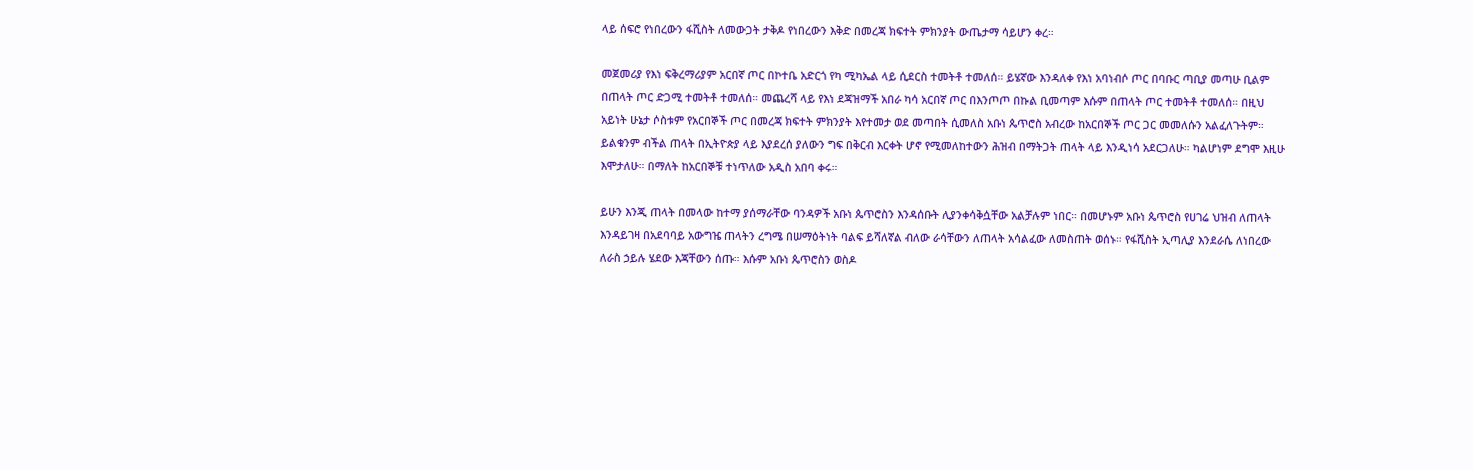ላይ ሰፍሮ የነበረውን ፋሺስት ለመውጋት ታቅዶ የነበረውን እቅድ በመረጃ ክፍተት ምክንያት ውጤታማ ሳይሆን ቀረ።

መጀመሪያ የእነ ፍቅረማሪያም አርበኛ ጦር በኮተቤ አድርጎ የካ ሚካኤል ላይ ሲደርስ ተመትቶ ተመለሰ። ይሄኛው እንዳለቀ የእነ አባነብሶ ጦር በባቡር ጣቢያ መጣሁ ቢልም በጠላት ጦር ድጋሚ ተመትቶ ተመለሰ። መጨረሻ ላይ የእነ ደጃዝማች አበራ ካሳ አርበኛ ጦር በእንጦጦ በኩል ቢመጣም እሱም በጠላት ጦር ተመትቶ ተመለሰ። በዚህ አይነት ሁኔታ ሶስቱም የአርበኞች ጦር በመረጃ ክፍተት ምክንያት እየተመታ ወደ መጣበት ሲመለስ አቡነ ጴጥሮስ አብረው ከአርበኞች ጦር ጋር መመለሱን አልፈለጉትም። ይልቁንም ብችል ጠላት በኢትዮጵያ ላይ እያደረሰ ያለውን ግፍ በቅርብ እርቀት ሆኖ የሚመለከተውን ሕዝብ በማትጋት ጠላት ላይ እንዲነሳ አደርጋለሁ። ካልሆነም ደግሞ እዚሁ እሞታለሁ። በማለት ከአርበኞቹ ተነጥለው አዲስ አበባ ቀሩ።

ይሁን እንጂ ጠላት በመላው ከተማ ያሰማራቸው ባንዳዎች አቡነ ጴጥሮስን እንዳሰቡት ሊያንቀሳቅሷቸው አልቻሉም ነበር። በመሆኑም አቡነ ጴጥሮስ የሀገሬ ህዝብ ለጠላት እንዳይገዛ በአደባባይ አውግዤ ጠላትን ረግሜ በሠማዕትነት ባልፍ ይሻለኛል ብለው ራሳቸውን ለጠላት አሳልፈው ለመስጠት ወሰኑ። የፋሺስት ኢጣሊያ እንደራሴ ለነበረው ለራስ ኃይሉ ሄደው እጃቸውን ሰጡ። እሱም አቡነ ጴጥሮስን ወስዶ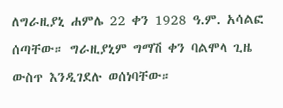ለግራዚያኒ ሐምሌ 22 ቀን 1928 ዓ.ም. አሳልፎ ሰጣቸው። ግራዚያኒም ግማሽ ቀን ባልሞላ ጊዜ ውስጥ እንዲገደሉ ወሰነባቸው።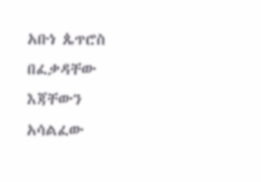አቡነ ጴጥሮስ በፈቃዳቸው እጃቸውን አሳልፈው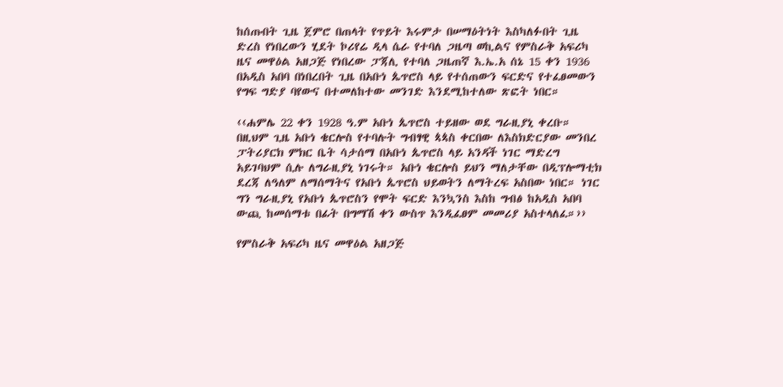ከሰጡበት ጊዜ ጀምሮ በጠላት የጥይት እሩምታ በሠማዕትነት እስካለፉበት ጊዜ ድረስ የነበረውን ሂደት ኮሪየሬ ዲላ ሴራ የተባለ ጋዜጣ ወኪልና የምስራቅ አፍሪካ ዜና መዋዕል አዘጋጅ የነበረው ፓጃሊ የተባለ ጋዜጠኛ እ.ኤ.አ ሰኔ 15 ቀን 1936 በአዲስ አበባ በነበረበት ጊዜ በአቡነ ጴጥሮስ ላይ የተሰጠውን ፍርድና የተፈፀመውን የግፍ ግድያ ባየውና በተመለከተው መንገድ እንደሚከተለው ጽፎት ነበር።

‹‹ሐምሌ 22 ቀን 1928 ዓ.ም አቡነ ጴጥሮስ ተይዘው ወደ ግራዚያኒ ቀረቡ። በዚህም ጊዜ አቡነ ቄርሎስ የተባሉት ግብፃዊ ጳጳስ ቀርበው ለእስክድርያው መንበረ ፓትሪያርክ ምክር ቤት ሳታሰማ በአቡነ ጴጥሮስ ላይ አንዳች ነገር ማድረግ አይገባህም ሲሉ ለግራዚያኒ ነገሩት። አቡነ ቄርሎስ ይህን ማለታቸው በዲፕሎማቲክ ደረጃ ለዓለም ለማሰማትና የአቡነ ጴጥሮስ ህይወትን ለማትረፍ አስበው ነበር። ነገር ግን ግራዚያኒ የአቡነ ጴጥሮስን የሞት ፍርድ እንኳንስ እስከ ግብፅ ከአዲስ አበባ ውጪ ከመሰማቱ በፊት በግማሽ ቀን ውስጥ እንዲፈፀም መመሪያ አስተላለፈ።››

የምስራቅ አፍሪካ ዜና መዋዕል አዘጋጅ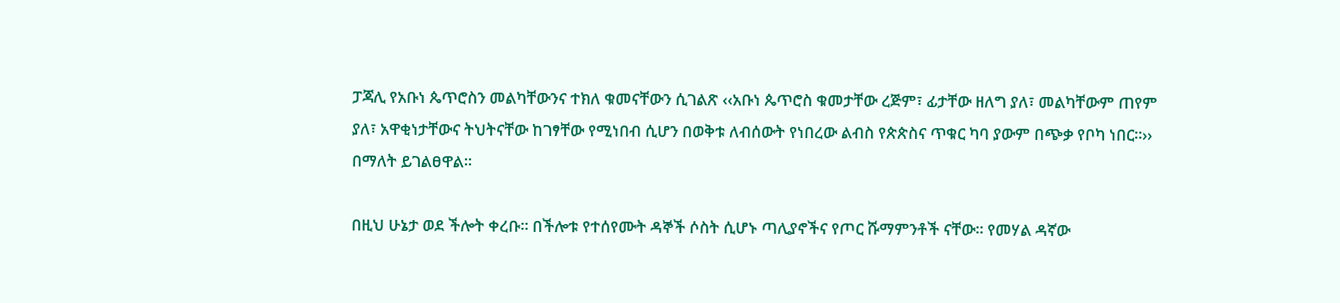ፓጃሊ የአቡነ ጴጥሮስን መልካቸውንና ተክለ ቁመናቸውን ሲገልጽ ‹‹አቡነ ጴጥሮስ ቁመታቸው ረጅም፣ ፊታቸው ዘለግ ያለ፣ መልካቸውም ጠየም ያለ፣ አዋቂነታቸውና ትህትናቸው ከገፃቸው የሚነበብ ሲሆን በወቅቱ ለብሰውት የነበረው ልብስ የጵጵስና ጥቁር ካባ ያውም በጭቃ የቦካ ነበር።›› በማለት ይገልፀዋል።

በዚህ ሁኔታ ወደ ችሎት ቀረቡ። በችሎቱ የተሰየሙት ዳኞች ሶስት ሲሆኑ ጣሊያኖችና የጦር ሹማምንቶች ናቸው። የመሃል ዳኛው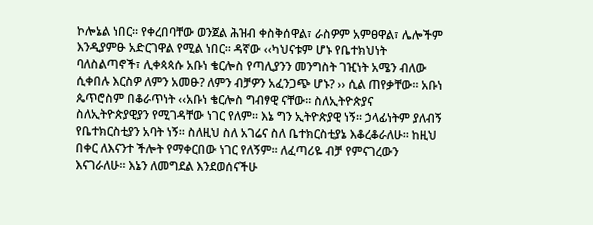ኮሎኔል ነበር። የቀረበባቸው ወንጀል ሕዝብ ቀስቅሰዋል፣ ራስዎም አምፀዋል፣ ሌሎችም እንዲያምፁ አድርገዋል የሚል ነበር። ዳኛው ‹‹ካህናቱም ሆኑ የቤተክህነት ባለስልጣኖች፣ ሊቀጳጳሱ አቡነ ቄርሎስ የጣሊያንን መንግስት ገዢነት አሜን ብለው ሲቀበሉ እርስዎ ለምን አመፁ? ለምን ብቻዎን አፈንጋጭ ሆኑ? ›› ሲል ጠየቃቸው። አቡነ ጴጥሮስም በቆራጥነት ‹‹አቡነ ቄርሎስ ግብፃዊ ናቸው። ስለኢትዮጵያና ስለኢትዮጵያዊያን የሚገዳቸው ነገር የለም። እኔ ግን ኢትዮጵያዊ ነኝ። ኃላፊነትም ያለብኝ የቤተክርስቲያን አባት ነኝ። ስለዚህ ስለ አገሬና ስለ ቤተክርስቲያኔ እቆረቆራለሁ። ከዚህ በቀር ለእናንተ ችሎት የማቀርበው ነገር የለኝም። ለፈጣሪዬ ብቻ የምናገረውን እናገራለሁ። እኔን ለመግደል እንደወሰናችሁ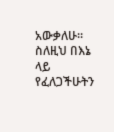አውቃለሁ። ስለዚህ በእኔ ላይ የፈለጋችሁትን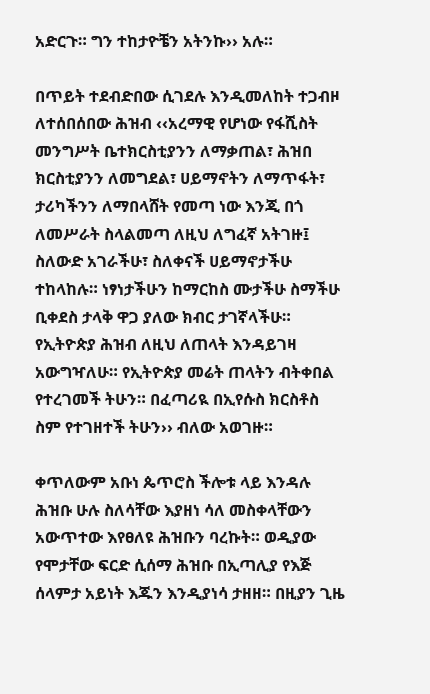አድርጉ። ግን ተከታዮቼን አትንኩ›› አሉ።

በጥይት ተደብድበው ሲገደሉ እንዲመለከት ተጋብዞ ለተሰበሰበው ሕዝብ ‹‹አረማዊ የሆነው የፋሺስት መንግሥት ቤተክርስቲያንን ለማቃጠል፣ ሕዝበ ክርስቲያንን ለመግደል፣ ሀይማኖትን ለማጥፋት፣ ታሪካችንን ለማበላሸት የመጣ ነው እንጂ በጎ ለመሥራት ስላልመጣ ለዚህ ለግፈኛ አትገዙ፤ ስለውድ አገራችሁ፣ ስለቀናች ሀይማኖታችሁ ተከላከሉ። ነፃነታችሁን ከማርከስ ሙታችሁ ስማችሁ ቢቀደስ ታላቅ ዋጋ ያለው ክብር ታገኛላችሁ። የኢትዮጵያ ሕዝብ ለዚህ ለጠላት እንዳይገዛ አውግዣለሁ። የኢትዮጵያ መሬት ጠላትን ብትቀበል የተረገመች ትሁን። በፈጣሪዪ በኢየሱስ ክርስቶስ ስም የተገዘተች ትሁን›› ብለው አወገዙ።

ቀጥለውም አቡነ ጴጥሮስ ችሎቱ ላይ እንዳሉ ሕዝቡ ሁሉ ስለሳቸው እያዘነ ሳለ መስቀላቸውን አውጥተው እየፀለዩ ሕዝቡን ባረኩት። ወዲያው የሞታቸው ፍርድ ሲሰማ ሕዝቡ በኢጣሊያ የእጅ ሰላምታ አይነት እጁን እንዲያነሳ ታዘዘ። በዚያን ጊዜ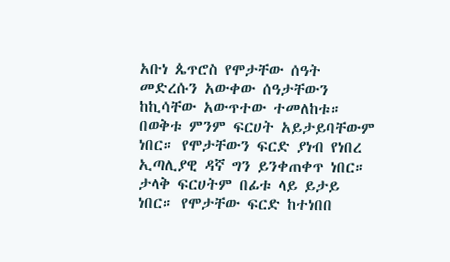አቡነ ጴጥሮስ የሞታቸው ሰዓት መድረሱን አውቀው ሰዓታቸውን ከኪሳቸው አውጥተው ተመለከቱ። በወቅቱ ምንም ፍርሀት አይታይባቸውም ነበር። የሞታቸውን ፍርድ ያነብ የነበረ ኢጣሊያዊ ዳኛ ግን ይንቀጠቀጥ ነበር። ታላቅ ፍርሀትም በፊቱ ላይ ይታይ ነበር። የሞታቸው ፍርድ ከተነበበ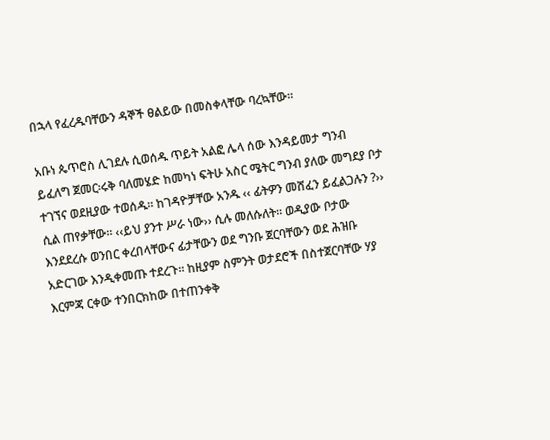በኋላ የፈረዱባቸውን ዳኞች ፀልይው በመስቀላቸው ባረኳቸው።

አቡነ ጴጥሮስ ሊገደሉ ሲወሰዱ ጥይት አልፎ ሌላ ሰው እንዳይመታ ግንብ ይፈለግ ጀመር፡ሩቅ ባለመሄድ ከመካነ ፍትሁ አስር ሜትር ግንብ ያለው መግደያ ቦታ ተገኘና ወደዚያው ተወሰዱ። ከገዳዮቻቸው አንዱ ‹‹ ፊትዎን መሸፈን ይፈልጋሉን ?›› ሲል ጠየቃቸው። ‹‹ይህ ያንተ ሥራ ነው›› ሲሉ መለሱለት። ወዲያው ቦታው እንደደረሱ ወንበር ቀረበላቸውና ፊታቸውን ወደ ግንቡ ጀርባቸውን ወደ ሕዝቡ አድርገው እንዲቀመጡ ተደረጉ። ከዚያም ስምንት ወታደሮች በስተጀርባቸው ሃያ እርምጃ ርቀው ተንበርክከው በተጠንቀቅ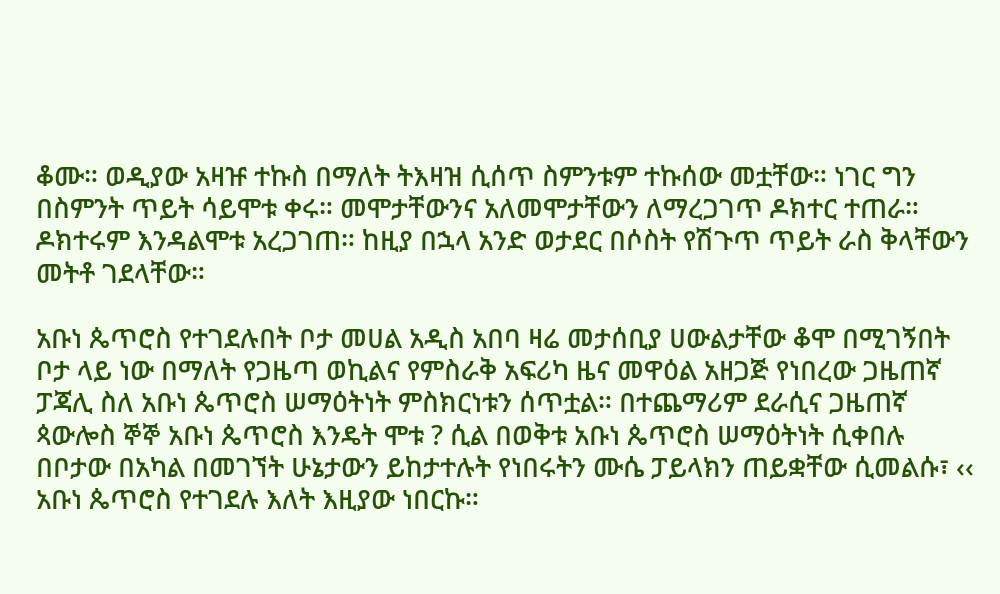ቆሙ። ወዲያው አዛዡ ተኩስ በማለት ትእዛዝ ሲሰጥ ስምንቱም ተኩሰው መቷቸው። ነገር ግን በስምንት ጥይት ሳይሞቱ ቀሩ። መሞታቸውንና አለመሞታቸውን ለማረጋገጥ ዶክተር ተጠራ። ዶክተሩም እንዳልሞቱ አረጋገጠ። ከዚያ በኋላ አንድ ወታደር በሶስት የሽጉጥ ጥይት ራስ ቅላቸውን መትቶ ገደላቸው።

አቡነ ጴጥሮስ የተገደሉበት ቦታ መሀል አዲስ አበባ ዛሬ መታሰቢያ ሀውልታቸው ቆሞ በሚገኝበት ቦታ ላይ ነው በማለት የጋዜጣ ወኪልና የምስራቅ አፍሪካ ዜና መዋዕል አዘጋጅ የነበረው ጋዜጠኛ ፓጃሊ ስለ አቡነ ጴጥሮስ ሠማዕትነት ምስክርነቱን ሰጥቷል። በተጨማሪም ደራሲና ጋዜጠኛ ጳውሎስ ኞኞ አቡነ ጴጥሮስ እንዴት ሞቱ ? ሲል በወቅቱ አቡነ ጴጥሮስ ሠማዕትነት ሲቀበሉ በቦታው በአካል በመገኘት ሁኔታውን ይከታተሉት የነበሩትን ሙሴ ፓይላክን ጠይቋቸው ሲመልሱ፣ ‹‹ አቡነ ጴጥሮስ የተገደሉ እለት እዚያው ነበርኩ።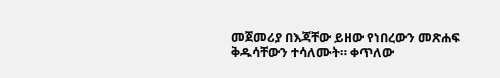መጀመሪያ በእጃቸው ይዘው የነበረውን መጽሐፍ ቅዱሳቸውን ተሳለሙት። ቀጥለው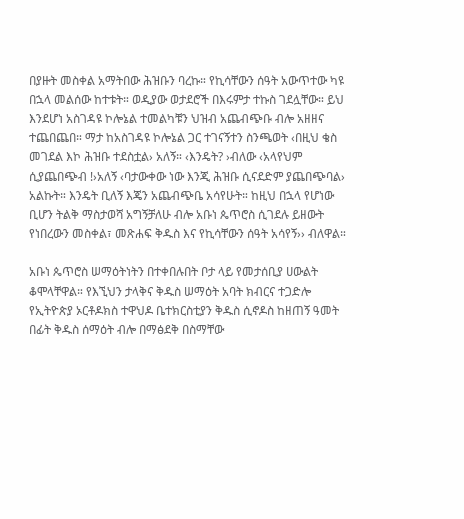በያዙት መስቀል አማትበው ሕዝቡን ባረኩ። የኪሳቸውን ሰዓት አውጥተው ካዩ በኋላ መልሰው ከተቱት። ወዲያው ወታደሮች በእሩምታ ተኩስ ገደሏቸው። ይህ እንደሆነ አስገዳዩ ኮሎኔል ተመልካቹን ህዝብ አጨብጭቡ ብሎ አዘዘና ተጨበጨበ። ማታ ከአስገዳዩ ኮሎኔል ጋር ተገናኝተን ስንጫወት ‹በዚህ ቄስ መገደል እኮ ሕዝቡ ተደስቷል› አለኝ። ‹እንዴት? ›ብለው ‹አላየህም ሲያጨበጭብ !›አለኝ ‹ባታውቀው ነው እንጂ ሕዝቡ ሲናደድም ያጨበጭባል› አልኩት። እንዴት ቢለኝ እጄን አጨብጭቤ አሳየሁት። ከዚህ በኋላ የሆነው ቢሆን ትልቅ ማስታወሻ አግኝቻለሁ ብሎ አቡነ ጴጥሮስ ሲገደሉ ይዘውት የነበረውን መስቀል፣ መጽሐፍ ቅዱስ እና የኪሳቸውን ሰዓት አሳየኝ›› ብለዋል።

አቡነ ጴጥሮስ ሠማዕትነትን በተቀበሉበት ቦታ ላይ የመታሰቢያ ሀውልት ቆሞላቸዋል። የእኚህን ታላቅና ቅዱስ ሠማዕት አባት ክብርና ተጋድሎ የኢትዮጵያ ኦርቶዶክስ ተዋህዶ ቤተክርስቲያን ቅዱስ ሲኖዶስ ከዘጠኝ ዓመት በፊት ቅዱስ ሰማዕት ብሎ በማፅደቅ በስማቸው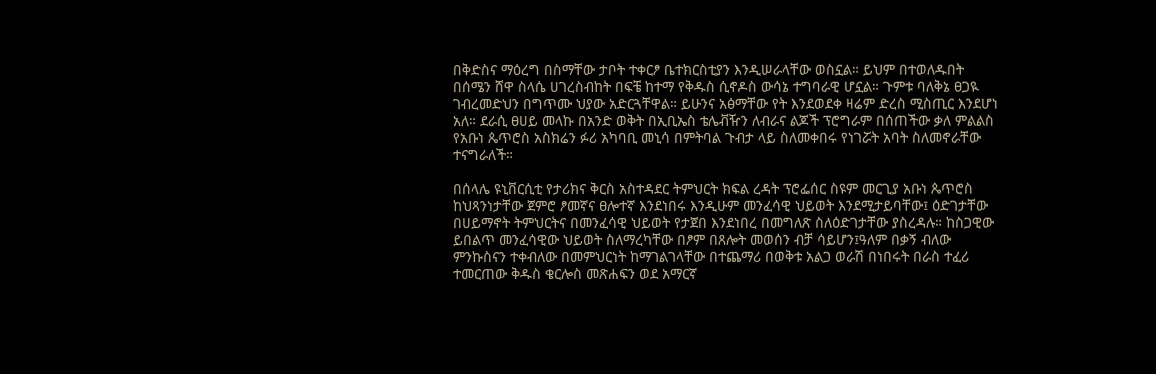በቅድስና ማዕረግ በስማቸው ታቦት ተቀርፆ ቤተክርስቲያን እንዲሠራላቸው ወስኗል። ይህም በተወለዱበት በሰሜን ሸዋ ስላሴ ሀገረስብከት በፍቼ ከተማ የቅዱስ ሲኖዶስ ውሳኔ ተግባራዊ ሆኗል። ጉምቱ ባለቅኔ ፀጋዪ ገብረመድህን በግጥሙ ህያው አድርጓቸዋል። ይሁንና አፅማቸው የት እንደወደቀ ዛሬም ድረስ ሚስጢር እንደሆነ አለ። ደራሲ ፀሀይ መላኩ በአንድ ወቅት በኢቢኤስ ቴሌቭዥን ለብራና ልጆች ፕሮግራም በሰጠችው ቃለ ምልልስ የአቡነ ጴጥሮስ አስክሬን ፉሪ አካባቢ መኒሳ በምትባል ጉብታ ላይ ስለመቀበሩ የነገሯት አባት ስለመኖራቸው ተናግራለች።

በሰላሌ ዩኒቨርሲቲ የታሪክና ቅርስ አስተዳደር ትምህርት ክፍል ረዳት ፕሮፌሰር ስዩም መርጊያ አቡነ ጴጥሮስ ከህጻንነታቸው ጀምሮ ፆመኛና ፀሎተኛ እንደነበሩ እንዲሁም መንፈሳዊ ህይወት እንደሚታይባቸው፤ ዕድገታቸው በሀይማኖት ትምህርትና በመንፈሳዊ ህይወት የታጀበ እንደነበረ በመግለጽ ስለዕድገታቸው ያስረዳሉ። ከስጋዊው ይበልጥ መንፈሳዊው ህይወት ስለማረካቸው በፆም በጸሎት መወሰን ብቻ ሳይሆን፤ዓለም በቃኝ ብለው ምንኩስናን ተቀብለው በመምህርነት ከማገልገላቸው በተጨማሪ በወቅቱ አልጋ ወራሽ በነበሩት በራስ ተፈሪ ተመርጠው ቅዱስ ቄርሎስ መጽሐፍን ወደ አማርኛ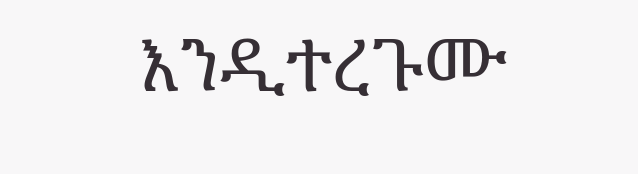እንዲተረጉሙ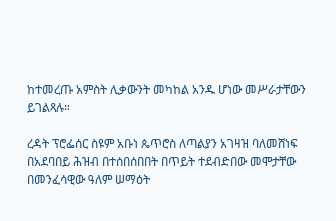ከተመረጡ አምስት ሊቃውንት መካከል አንዱ ሆነው መሥራታቸውን ይገልጻሉ።

ረዳት ፕሮፌሰር ስዩም አቡነ ጴጥሮስ ለጣልያን አገዛዝ ባለመሸነፍ በአደባበይ ሕዝብ በተሰበሰበበት በጥይት ተደብድበው መሞታቸው በመንፈሳዊው ዓለም ሠማዕት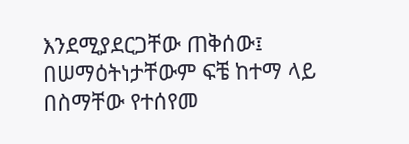እንደሚያደርጋቸው ጠቅሰው፤ በሠማዕትነታቸውም ፍቼ ከተማ ላይ በስማቸው የተሰየመ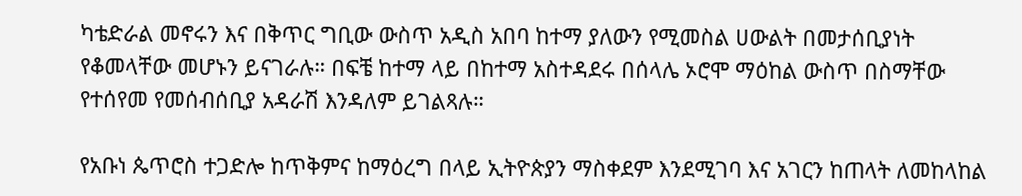ካቴድራል መኖሩን እና በቅጥር ግቢው ውስጥ አዲስ አበባ ከተማ ያለውን የሚመስል ሀውልት በመታሰቢያነት የቆመላቸው መሆኑን ይናገራሉ። በፍቼ ከተማ ላይ በከተማ አስተዳደሩ በሰላሌ ኦሮሞ ማዕከል ውስጥ በስማቸው የተሰየመ የመሰብሰቢያ አዳራሽ እንዳለም ይገልጻሉ።

የአቡነ ጴጥሮስ ተጋድሎ ከጥቅምና ከማዕረግ በላይ ኢትዮጵያን ማስቀደም እንደሚገባ እና አገርን ከጠላት ለመከላከል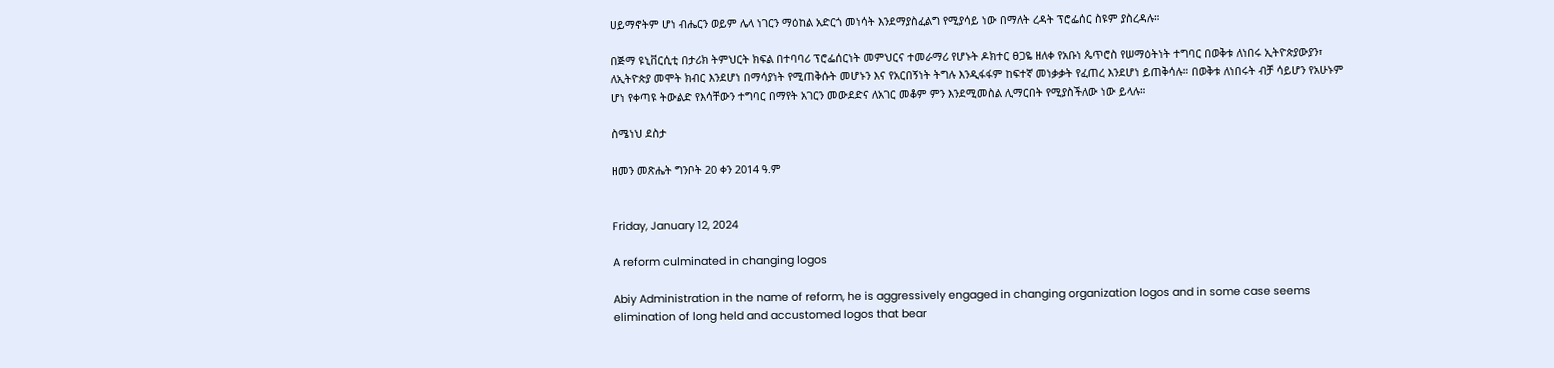ሀይማኖትም ሆነ ብሔርን ወይም ሌላ ነገርን ማዕከል አድርጎ መነሳት እንደማያስፈልግ የሚያሳይ ነው በማለት ረዳት ፕሮፌሰር ስዩም ያስረዳሉ።

በጅማ ዩኒቨርሲቲ በታሪክ ትምህርት ክፍል በተባባሪ ፕሮፌሰርነት መምህርና ተመራማሪ የሆኑት ዶክተር ፀጋዬ ዘለቀ የአቡነ ጴጥሮስ የሠማዕትነት ተግባር በወቅቱ ለነበሩ ኢትዮጵያውያን፣ ለኢትዮጵያ መሞት ክብር እንደሆነ በማሳያነት የሚጠቅሱት መሆኑን እና የአርበኝነት ትግሉ እንዲፋፋም ከፍተኛ መነቃቃት የፈጠረ እንደሆነ ይጠቅሳሉ። በወቅቱ ለነበሩት ብቻ ሳይሆን የአሁኑም ሆነ የቀጣዩ ትውልድ የእሳቸውን ተግባር በማየት አገርን መውደድና ለአገር መቆም ምን እንደሚመስል ሊማርበት የሚያስችለው ነው ይላሉ።

ስሜነህ ደስታ

ዘመን መጽሔት ግንቦት 20 ቀን 2014 ዓ.ም


Friday, January 12, 2024

A reform culminated in changing logos

Abiy Administration in the name of reform, he is aggressively engaged in changing organization logos and in some case seems elimination of long held and accustomed logos that bear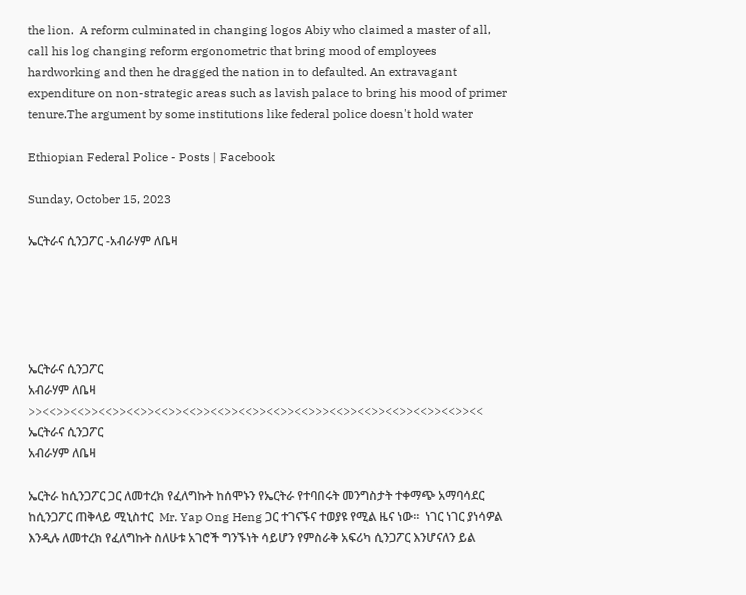the lion.  A reform culminated in changing logos Abiy who claimed a master of all, call his log changing reform ergonometric that bring mood of employees hardworking and then he dragged the nation in to defaulted. An extravagant expenditure on non-strategic areas such as lavish palace to bring his mood of primer tenure.The argument by some institutions like federal police doesn't hold water

Ethiopian Federal Police - Posts | Facebook

Sunday, October 15, 2023

ኤርትራና ሲንጋፖር -አብራሃም ለቤዛ





ኤርትራና ሲንጋፖር
አብራሃም ለቤዛ
>><<>><<>><<>><<>><<>><<>><<>><<>><<>><<>>><<>><<>><<>><<>><<>><<
ኤርትራና ሲንጋፖር
አብራሃም ለቤዛ

ኤርትራ ከሲንጋፖር ጋር ለመተረክ የፈለግኩት ከሰሞኑን የኤርትራ የተባበሩት መንግስታት ተቀማጭ አማባሳደር ከሲንጋፖር ጠቅላይ ሚኒስተር  Mr. Yap Ong Heng ጋር ተገናኙና ተወያዩ የሚል ዜና ነው፡፡  ነገር ነገር ያነሳዎል እንዲሉ ለመተረክ የፈለግኩት ስለሁቱ አገሮች ግንኙነት ሳይሆን የምስራቅ አፍሪካ ሲንጋፖር እንሆናለን ይል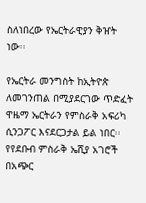ስለነበረው የኤርትራዊያን ቅዠት ነው፡፡

የኤርትራ መንግስት ከኢትዮጵ ለመገንጠል በሚያደርገው ጥድፈት ዋዜማ ኤርትራን የምስራቅ አፍሪካ ሲንጋፖር እናደርጋታል ይል ነበር፡፡  የየደቡብ ምስራቅ ኤሺያ አገሮች በአጭር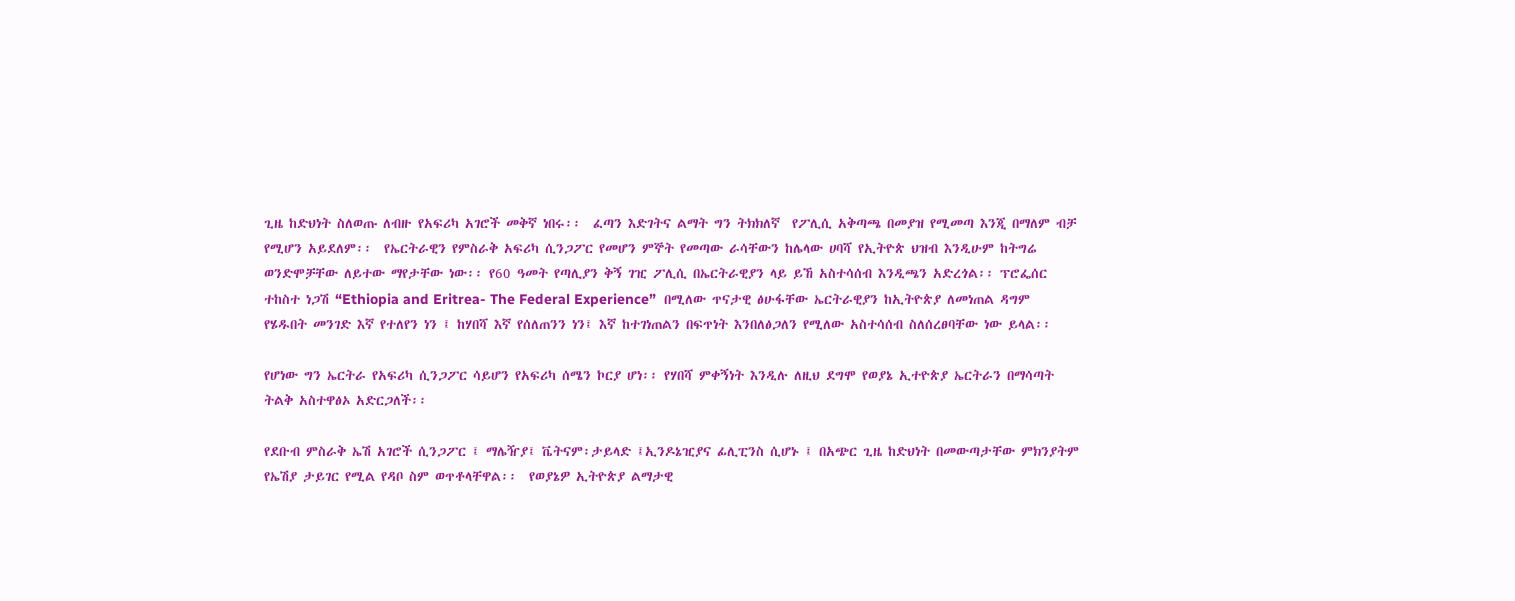ጊዜ ከድህነት ስለወጡ ለብዙ የአፍሪካ አገሮች መቅኛ ነበሩ፡፡  ፈጣን እድገትና ልማት ግን ትክክለኛ  የፖሊሲ አቅጣጫ በመያዝ የሚመጣ እንጂ በማለም ብቻ የሚሆን አይደለም፡፡  የኤርትራዊን የምስራቅ አፍሪካ ሲንጋፖር የመሆን ምኞት የመጣው ራሳቸውን ከሌላው ሀባሻ የኢትዮጵ ህዝብ እንዲሁም ከትግሬ ወንድሞቻቸው ለይተው ማየታቸው ነው፡፡ የ60 ዓመት የጣሊያን ቅኝ ገዢ ፖሊሲ በኤርትራዊያን ላይ ይኸ አስተሳሰብ እንዲጫን አድረጎል፡፡ ፕሮፌሰር ተከስተ ነጋሽ “Ethiopia and Eritrea- The Federal Experience”  በሚለው ጥናታዊ ፅሁፋቸው ኤርትራዊያን ከኢትዮጵያ ለመነጠል ዳግም የሄዱበት መንገድ እኛ የተለየን ነን ፤ ከሃበሻ እኛ የሰለጠንን ነን፤ እኛ ከተገነጠልን በፍጥነት እንበለፅጋለን የሚለው አስተሳሰብ ስለሰረፀባቸው ነው ይላል፡፡

የሆነው ግን ኤርትራ የአፍሪካ ሲንጋፖር ሳይሆን የአፍሪካ ሰሜን ኮርያ ሆነ፡፡ የሃበሻ ምቀኝነት እንዲሉ ለዚህ ደግሞ የወያኔ ኢተዮጵያ ኤርትራን በማሳጣት ትልቅ አስተዋፅኦ አድርጋለች፡፡

የደቡብ ምስራቅ ኤሽ አገሮች ሲንጋፖር ፤ ማሌዥያ፤ ቬትናም፡ታይላድ ፤ኢንዶኔዢያና ፊሊፒንስ ሲሆኑ ፤ በአጭር ጊዜ ከድህነት በመውጣታቸው ምክንያትም የኤሽያ ታይገር የሚል የዳቦ ስም ወጥቶላቸዋል፡፡  የወያኔዎ ኢትዮጵያ ልማታዊ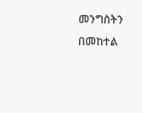መንግስትን በመከተል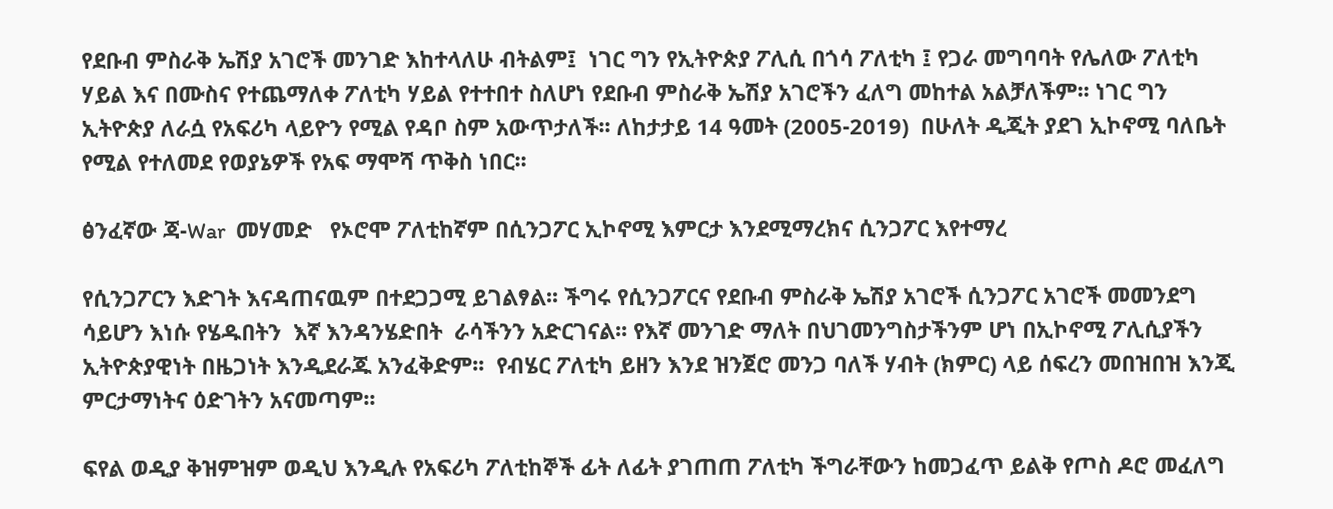የደቡብ ምስራቅ ኤሽያ አገሮች መንገድ እከተላለሁ ብትልም፤  ነገር ግን የኢትዮጵያ ፖሊሲ በጎሳ ፖለቲካ ፤ የጋራ መግባባት የሌለው ፖለቲካ ሃይል እና በሙስና የተጨማለቀ ፖለቲካ ሃይል የተተበተ ስለሆነ የደቡብ ምስራቅ ኤሽያ አገሮችን ፈለግ መከተል አልቻለችም፡፡ ነገር ግን ኢትዮጵያ ለራሷ የአፍሪካ ላይዮን የሚል የዳቦ ስም አውጥታለች፡፡ ለከታታይ 14 ዓመት (2005-2019)  በሁለት ዲጂት ያደገ ኢኮኖሚ ባለቤት የሚል የተለመደ የወያኔዎች የአፍ ማሞሻ ጥቅስ ነበር፡፡

ፅንፈኛው ጃ-War  መሃመድ   የኦሮሞ ፖለቲከኛም በሲንጋፖር ኢኮኖሚ እምርታ እንደሚማረክና ሲንጋፖር እየተማረ

የሲንጋፖርን እድገት እናዳጠናዉም በተደጋጋሚ ይገልፃል፡፡ ችግሩ የሲንጋፖርና የደቡብ ምስራቅ ኤሽያ አገሮች ሲንጋፖር አገሮች መመንደግ ሳይሆን እነሱ የሄዱበትን  እኛ እንዳንሄድበት  ራሳችንን አድርገናል፡፡ የእኛ መንገድ ማለት በህገመንግስታችንም ሆነ በኢኮኖሚ ፖሊሲያችን ኢትዮጵያዊነት በዜጋነት እንዲደራጁ አንፈቅድም፡፡  የብሄር ፖለቲካ ይዘን እንደ ዝንጀሮ መንጋ ባለች ሃብት (ክምር) ላይ ሰፍረን መበዝበዝ እንጂ ምርታማነትና ዕድገትን አናመጣም፡፡

ፍየል ወዲያ ቅዝምዝም ወዲህ እንዲሉ የአፍሪካ ፖለቲከኞች ፊት ለፊት ያገጠጠ ፖለቲካ ችግራቸውን ከመጋፈጥ ይልቅ የጦስ ዶሮ መፈለግ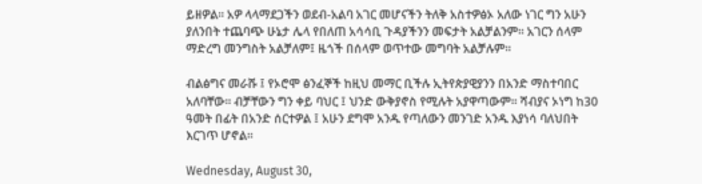ይዘዎል፡፡ አዎ ላላማደጋችን ወደብ-አልባ አገር መሆናችን ትለቅ አስተዎፅኦ አለው ነገር ግን አሁን ያለንበት ተጨባጭ ሁኔታ ሌላ የበለጠ አሳሳቢ ጉዳያችንን መፍታት አልቻልንም፡፡ አገርን ሰላም ማድረግ መንግስት አልቻለም፤ ዜጎች በሰላም ወጥተው መግባት አልቻሉም፡፡

ብልፅግና መራሹ ፤ የኦሮሞ ፅንፈኞች ከዚህ መማር ቢችሉ ኢትየጵያዊያንን በአንድ ማስተባበር አለባቸው፡፡ ብቻቸውን ግን ቀይ ባህር ፤ ህንድ ውቅያኖስ የሚሉት አያዋጣውም፡፡ ሻብያና ኦነግ ከ30 ዓመት በፊት በአንድ ሰርተዎል ፤ አሁን ደግሞ አንዱ የጣለውን መንገድ አንዱ እያነሳ ባለህበት እርገጥ ሆኖል፡፡

Wednesday, August 30,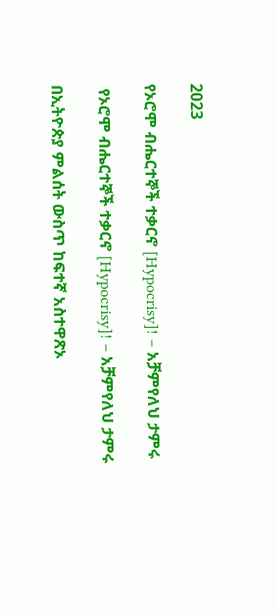2023

የኦሮሞ ብሔርተኞች ተቃርኖ [Hypocrisy]! – አቻምየለህ ታምሩ

 የኦሮሞ ብሔርተኞች ተቃርኖ [Hypocrisy]! – አቻምየለህ ታምሩ

በኢትዮጵያ ምልሰት ውስጥ ከፍተኛ አስተዋጽኦ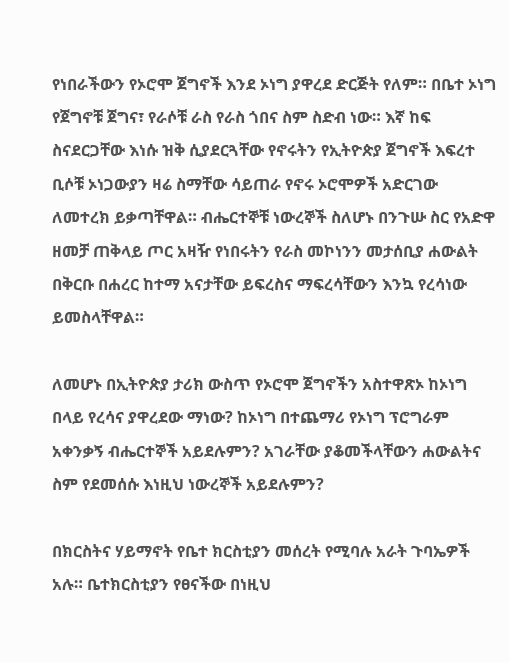የነበራችውን የኦሮሞ ጀግኖች እንደ ኦነግ ያዋረደ ድርጅት የለም። በቤተ ኦነግ የጀግኖቹ ጀግና፣ የራሶቹ ራስ የራስ ጎበና ስም ስድብ ነው። እኛ ከፍ ስናደርጋቸው እነሱ ዝቅ ሲያደርጓቸው የኖሩትን የኢትዮጵያ ጀግኖች እፍረተ ቢሶቹ ኦነጋውያን ዛሬ ስማቸው ሳይጠራ የኖሩ ኦሮሞዎች አድርገው ለመተረክ ይቃጣቸዋል። ብሔርተኞቹ ነውረኞች ስለሆኑ በንጉሡ ስር የአድዋ ዘመቻ ጠቅላይ ጦር አዛዥ የነበሩትን የራስ መኮነንን መታሰቢያ ሐውልት በቅርቡ በሐረር ከተማ አናታቸው ይፍረስና ማፍረሳቸውን እንኳ የረሳነው ይመስላቸዋል።

ለመሆኑ በኢትዮጵያ ታሪክ ውስጥ የኦሮሞ ጀግኖችን አስተዋጽኦ ከኦነግ በላይ የረሳና ያዋረደው ማነው? ከኦነግ በተጨማሪ የኦነግ ፕሮግራም አቀንቃኝ ብሔርተኞች አይደሉምን? አገራቸው ያቆመችላቸውን ሐውልትና ስም የደመሰሱ እነዚህ ነውረኞች አይደሉምን?

በክርስትና ሃይማኖት የቤተ ክርስቲያን መሰረት የሚባሉ አራት ጉባኤዎች አሉ። ቤተክርስቲያን የፀናችው በነዚህ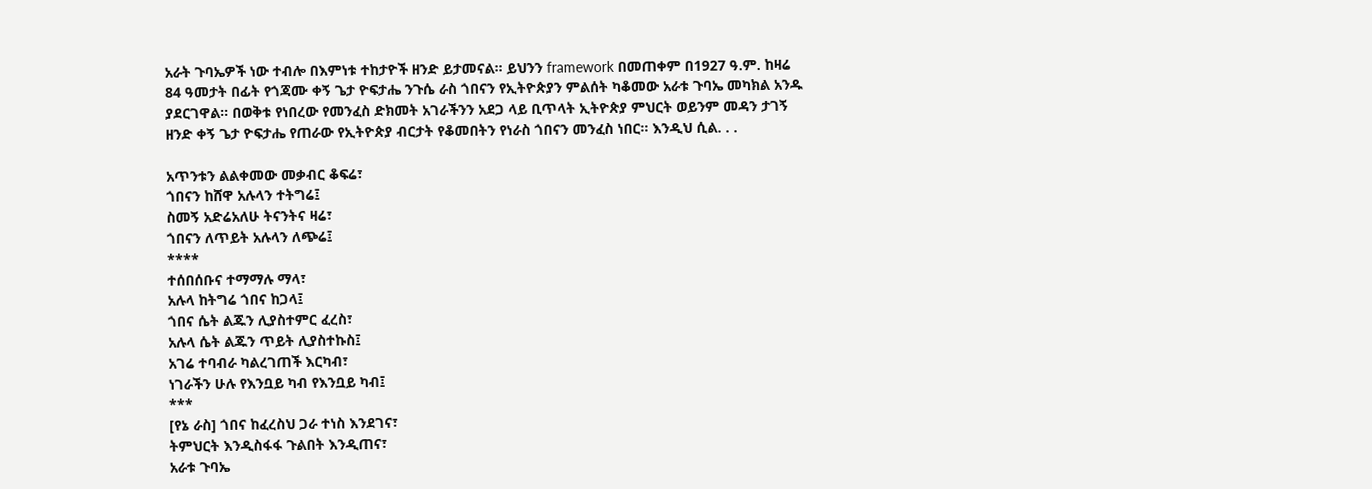አራት ጉባኤዎች ነው ተብሎ በእምነቱ ተከታዮች ዘንድ ይታመናል። ይህንን framework በመጠቀም በ1927 ዓ.ም. ከዛሬ 84 ዓመታት በፊት የጎጃሙ ቀኝ ጌታ ዮፍታሔ ንጉሴ ራስ ጎበናን የኢትዮጵያን ምልሰት ካቆመው አራቱ ጉባኤ መካክል አንዱ ያደርገዋል። በወቅቱ የነበረው የመንፈስ ድክመት አገራችንን አደጋ ላይ ቢጥላት ኢትዮጵያ ምህርት ወይንም መዳን ታገኝ ዘንድ ቀኝ ጌታ ዮፍታሔ የጠራው የኢትዮጵያ ብርታት የቆመበትን የነራስ ጎበናን መንፈስ ነበር። እንዲህ ሲል. . .

አጥንቱን ልልቀመው መቃብር ቆፍሬ፣
ጎበናን ከሸዋ አሉላን ተትግሬ፤
ስመኝ አድሬአለሁ ትናንትና ዛሬ፣
ጎበናን ለጥይት አሉላን ለጭሬ፤
****
ተሰበሰቡና ተማማሉ ማላ፣
አሉላ ከትግሬ ጎበና ከጋላ፤
ጎበና ሴት ልጁን ሊያስተምር ፈረስ፣
አሉላ ሴት ልጁን ጥይት ሊያስተኩስ፤
አገሬ ተባብራ ካልረገጠች እርካብ፣
ነገራችን ሁሉ የእንቧይ ካብ የእንቧይ ካብ፤
***
[የኔ ራስ] ጎበና ከፈረስህ ጋራ ተነስ እንደገና፣
ትምህርት እንዲስፋፋ ጉልበት እንዲጠና፣
አራቱ ጉባኤ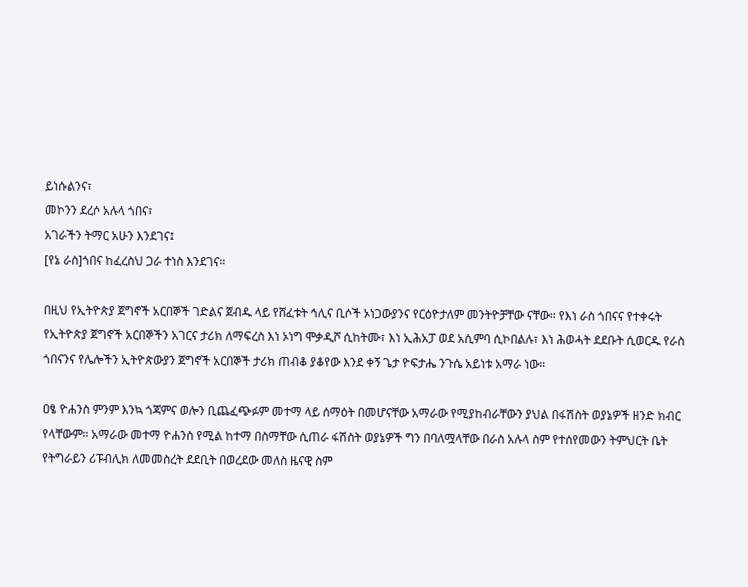ይነሱልንና፣
መኮንን ደረሶ አሉላ ጎበና፣
አገራችን ትማር አሁን እንደገና፤
[የኔ ራስ]ጎበና ከፈረስህ ጋራ ተነስ እንደገና።

በዚህ የኢትዮጵያ ጀግኖች አርበኞች ገድልና ጀብዱ ላይ የሸፈቱት ኅሊና ቢሶች ኦነጋውያንና የርዕዮታለም መንትዮቻቸው ናቸው። የእነ ራስ ጎበናና የተቀሩት የኢትዮጵያ ጀግኖች አርበኞችን አገርና ታሪክ ለማፍረስ እነ ኦነግ ሞቃዲሾ ሲከትሙ፣ እነ ኢሕአፓ ወደ አሲምባ ሲኮበልሉ፣ እነ ሕወሓት ደደቡት ሲወርዱ የራስ ጎበናንና የሌሎችን ኢትዮጵውያን ጀግኖች አርበኞች ታሪክ ጠብቆ ያቆየው እንደ ቀኝ ጌታ ዮፍታሔ ንጉሴ አይነቱ አማራ ነው።

ዐፄ ዮሐንስ ምንም እንኳ ጎጃምና ወሎን ቢጨፈጭፉም መተማ ላይ ሰማዕት በመሆናቸው አማራው የሚያከብራቸውን ያህል በፋሽስት ወያኔዎች ዘንድ ክብር የላቸውም። አማራው መተማ ዮሐንስ የሚል ከተማ በስማቸው ሲጠራ ፋሽስት ወያኔዎች ግን በባለሟላቸው በራስ አሉላ ስም የተሰየመውን ትምህርት ቤት የትግራይን ሪፑብሊክ ለመመስረት ደደቢት በወረደው መለስ ዜናዊ ስም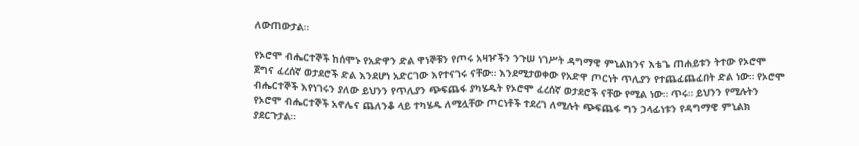ለውጠውታል።

የኦሮሞ ብሔርተኞች ከሰሞኑ የአድዋን ድል ዋነኞቹን የጦሩ አዛዦችን ንጉሠ ነገሥት ዳግማዊ ምኒልክንና እቴጌ ጠሐይቱን ትተው የኦሮሞ ጀግና ፈረሰኛ ወታደሮች ድል እንደሆነ አድርገው እየተናገሩ ናቸው። እንደሚታወቀው የአድዋ ጦርነት ጥሊያን የተጨፈጨፈበት ድል ነው። የኦሮሞ ብሔርተኞች እየነገሩን ያለው ይህንን የጥሊያን ጭፍጨፋ ያካሄዱት የኦሮሞ ፈረሰኛ ወታደሮች ናቸው የሚል ነው። ጥሩ። ይህንን የሚሉትን የኦሮሞ ብሔርተኞች አኖሌና ጨለንቆ ላይ ተካሄዱ ለሚሏቸው ጦርነቶች ተደረገ ለሚሉት ጭፍጨፋ ግን ኃላፊነቱን የዳግማዊ ምኒልክ ያደርጉታል።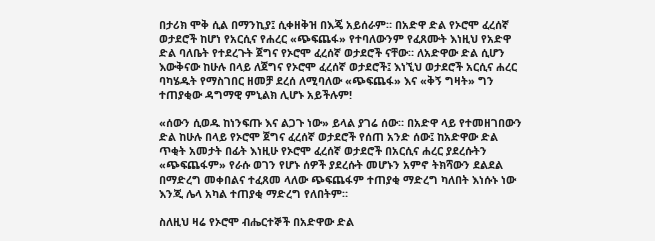በታሪክ ሞቅ ሲል በማንኪያ፤ ሲቀዘቅዝ በእጄ አይሰራም። በአድዋ ድል የኦሮሞ ፈረሰኛ ወታደሮች ከሆነ የአርሲና የሐረር «ጭፍጨፋ» የተባለውንም የፈጸሙት እነዚህ የአድዋ ድል ባለቤት የተደረጉት ጀግና የኦሮሞ ፈረሰኛ ወታደሮች ናቸው። ለአድዋው ድል ሲሆን እውቅናው ከሁሉ በላይ ለጀግና የኦሮሞ ፈረሰኛ ወታደሮች፤ እነኚህ ወታደሮች አርሲና ሐረር ባካሄዱት የማስገበር ዘመቻ ደረሰ ለሚባለው «ጭፍጨፋ» እና «ቅኝ ግዛት» ግን ተጠያቂው ዳግማዊ ምኒልክ ሊሆኑ አይችሉም!

«ሰውን ሲወዱ ከነንፍጡ እና ልጋጉ ነው» ይላል ያገሬ ሰው። በአድዋ ላይ የተመዘገበውን ድል ከሁሉ በላይ የኦሮሞ ጀግና ፈረሰኛ ወታደሮች የሰጠ አንድ ሰው፤ ከአድዋው ድል ጥቂት አመታት በፊት እነዚሁ የኦሮሞ ፈረሰኛ ወታደሮች በአርሲና ሐረር ያደረሱትን «ጭፍጨፋም» የራሱ ወገን የሆኑ ሰዎች ያደረሱት መሆኑን አምኖ ትክሻውን ደልደል በማድረግ መቀበልና ተፈጸመ ላለው ጭፍጨፋም ተጠያቂ ማድረግ ካለበት እነሱኑ ነው እንጂ ሌላ አካል ተጠያቂ ማድረግ የለበትም።

ስለዚህ ዛሬ የኦሮሞ ብሔርተኞች በአድዋው ድል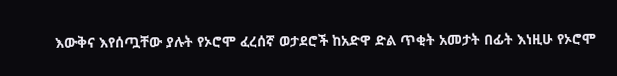እውቅና እየሰጧቸው ያሉት የኦሮሞ ፈረሰኛ ወታደሮች ከአድዋ ድል ጥቂት አመታት በፊት እነዚሁ የኦሮሞ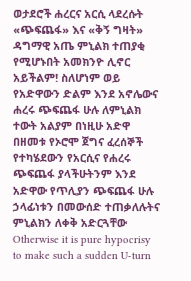ወታደሮች ሐረርና አርሲ ላደረሱት «ጭፍጨፋ» እና «ቅኝ ግዛት» ዳግማዊ አጤ ምኒልክ ተጠያቂ የሚሆኑበት አመክንዮ ሊኖር አይችልም! ስለሆነም ወይ የአድዋውን ድልም እንደ አኖሌውና ሐረሩ ጭፍጨፋ ሁሉ ለምኒልክ ተውት አልያም በነዚሁ አድዋ በዘመቱ የኦሮሞ ጀግና ፈረሰኞች የተካሄደውን የአርሲና የሐረሩ ጭፍጨፋ ያላችሁትንም እንደ አድዋው የጥሊያን ጭፍጨፋ ሁሉ ኃላፊነቱን በመውሰድ ተጠቃለሉትና ምኒልክን ለቀቅ አድርጓቸው  Otherwise it is pure hypocrisy to make such a sudden U-turn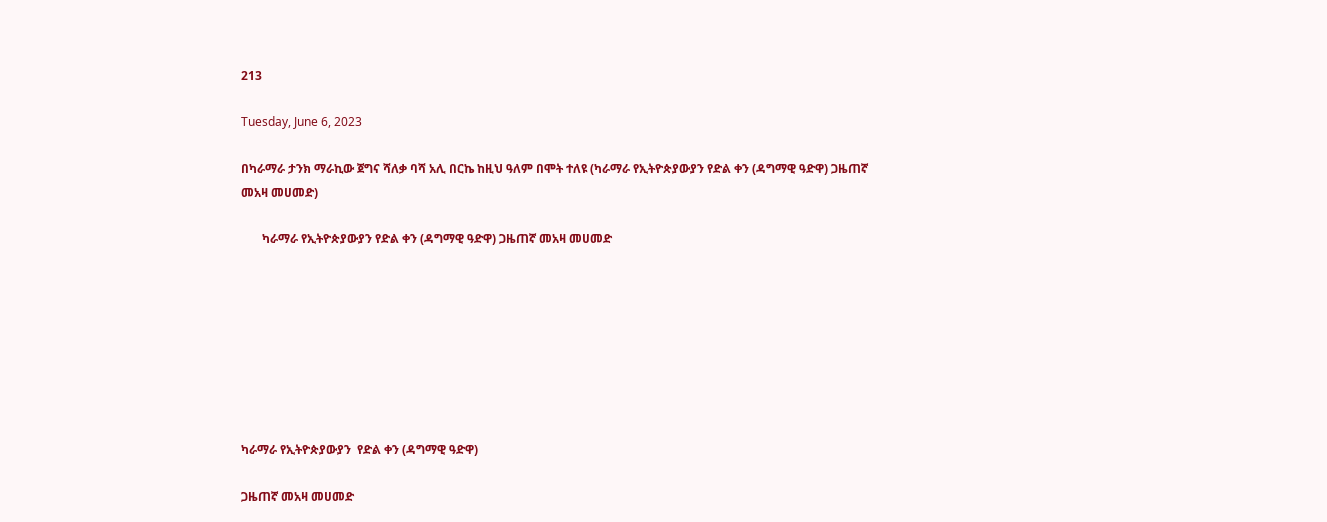213

Tuesday, June 6, 2023

በካራማራ ታንክ ማራኪው ጀግና ሻለቃ ባሻ አሊ በርኬ ከዚህ ዓለም በሞት ተለዩ (ካራማራ የኢትዮጵያውያን የድል ቀን (ዳግማዊ ዓድዋ) ጋዜጠኛ መአዛ መሀመድ)

       ካራማራ የኢትዮጵያውያን የድል ቀን (ዳግማዊ ዓድዋ) ጋዜጠኛ መአዛ መሀመድ








ካራማራ የኢትዮጵያውያን  የድል ቀን (ዳግማዊ ዓድዋ)

ጋዜጠኛ መአዛ መሀመድ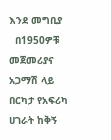እንደ መግቢያ
  በ1950ዎቹ መጀመሪያና አጋማሽ ላይ በርካታ የአፍሪካ ሀገራት ከቅኝ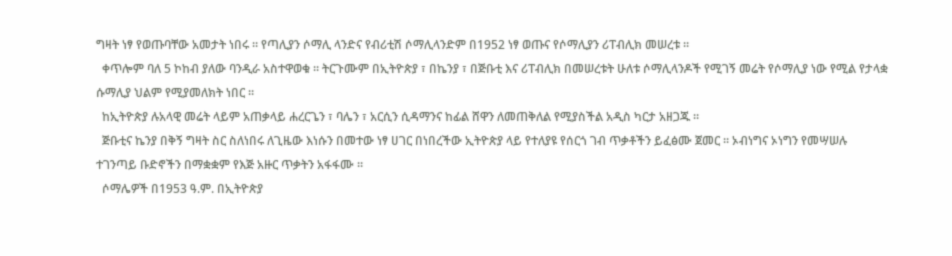ግዛት ነፃ የወጡባቸው አመታት ነበሩ ። የጣሊያን ሶማሊ ላንድና የብሪቲሽ ሶማሊላንድም በ1952 ነፃ ወጡና የሶማሊያን ሪፐብሊክ መሠረቱ ።
  ቀጥሎም ባለ 5 ኮከብ ያለው ባንዲራ አስተዋወቁ ። ትርጉሙም በኢትዮጵያ ፣ በኬንያ ፣ በጅቡቲ እና ሪፐብሊክ በመሠረቱት ሁለቱ ሶማሊላንዶች የሚገኝ መሬት የሶማሊያ ነው የሚል የታላቋ ሱማሊያ ህልም የሚያመለክት ነበር ።
  ከኢትዮጵያ ሉአላዊ መሬት ላይም አጠቃላይ ሐረርጌን ፣ ባሌን ፣ አርሲን ሲዳማንና ከፊል ሸዋን ለመጠቅለል የሚያስችል አዲስ ካርታ አዘጋጁ ።
  ጅቡቲና ኬንያ በቅኝ ግዛት ስር ስለነበሩ ለጊዜው እነሱን በመተው ነፃ ሀገር በነበረችው ኢትዮጵያ ላይ የተለያዩ የሰርጎ ገብ ጥቃቶችን ይፈፅሙ ጀመር ። ኦብነግና ኦነግን የመሣሠሉ ተገንጣይ ቡድኖችን በማቋቋም የእጅ አዙር ጥቃትን አፋፋሙ ።
  ሶማሌዎች በ1953 ዓ.ም. በኢትዮጵያ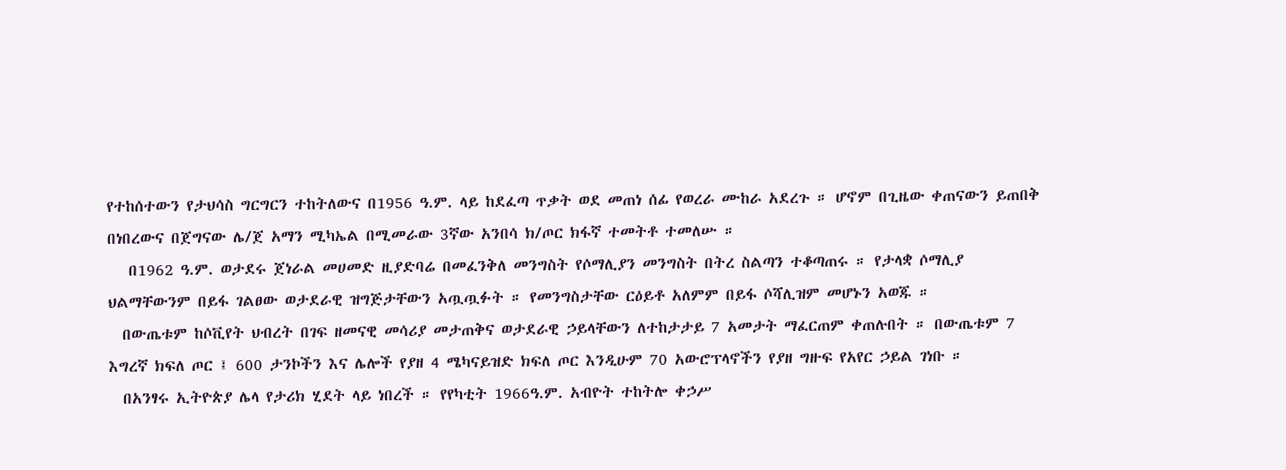የተከሰተውን የታህሳስ ግርግርን ተከትለውና በ1956 ዓ.ም. ላይ ከደፈጣ ጥቃት ወደ መጠነ ሰፊ የወረራ ሙከራ አደረጉ ። ሆኖም በጊዜው ቀጠናውን ይጠበቅ በነበረውና በጀግናው ሌ/ጀ አማን ሚካኤል በሚመራው 3ኛው አንበሳ ክ/ጦር ክፋኛ ተመትቶ ተመለሡ ።
   በ1962 ዓ.ም. ወታደሩ ጀነራል መሀመድ ዚያድባሬ በመፈንቅለ መንግስት የሶማሊያን መንግስት በትረ ስልጣን ተቆጣጠሩ ። የታላቋ ሶማሊያ ህልማቸውንም በይፋ ገልፀው ወታደራዊ ዝግጅታቸውን አጧጧፉት ። የመንግስታቸው ርዕይቶ አለምም በይፋ ሶሻሊዝም መሆኑን አወጁ ።
  በውጤቱም ከሶቪየት ህብረት በገፍ ዘመናዊ መሳሪያ መታጠቅና ወታደራዊ ኃይላቸውን ለተከታታይ 7 አመታት ማፈርጠም ቀጠሉበት ። በውጤቱም 7 እግረኛ ክፍለ ጦር ፤ 600 ታንኮችን እና ሌሎች የያዘ 4 ሜካናይዝድ ክፍለ ጦር እንዲሁም 70 አውሮፕላኖችን የያዘ ግዙፍ የአየር ኃይል ገነቡ ።
  በአንፃሩ ኢትዮጵያ ሌላ የታሪክ ሂደት ላይ ነበረች ። የየካቲት 1966ዓ.ም. አብዮት ተከትሎ ቀኃሥ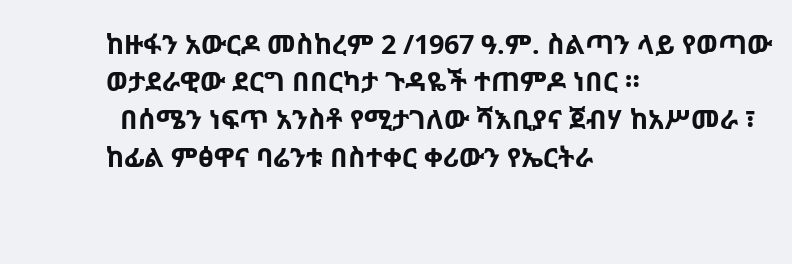ከዙፋን አውርዶ መስከረም 2 /1967 ዓ.ም. ስልጣን ላይ የወጣው ወታደራዊው ደርግ በበርካታ ጉዳዬች ተጠምዶ ነበር ።
  በሰሜን ነፍጥ አንስቶ የሚታገለው ሻእቢያና ጀብሃ ከአሥመራ ፣ ከፊል ምፅዋና ባሬንቱ በስተቀር ቀሪውን የኤርትራ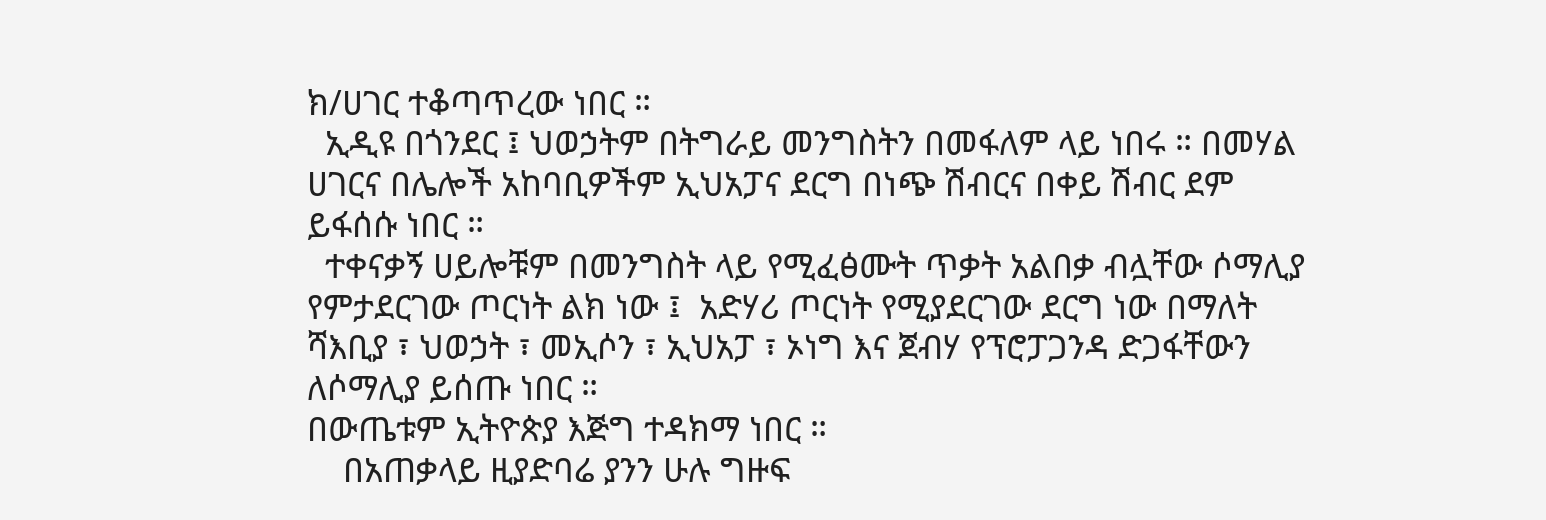ክ/ሀገር ተቆጣጥረው ነበር ።
  ኢዲዩ በጎንደር ፤ ህወኃትም በትግራይ መንግስትን በመፋለም ላይ ነበሩ ። በመሃል ሀገርና በሌሎች አከባቢዎችም ኢህአፓና ደርግ በነጭ ሽብርና በቀይ ሽብር ደም ይፋሰሱ ነበር ።
  ተቀናቃኝ ሀይሎቹም በመንግስት ላይ የሚፈፅሙት ጥቃት አልበቃ ብሏቸው ሶማሊያ የምታደርገው ጦርነት ልክ ነው ፤  አድሃሪ ጦርነት የሚያደርገው ደርግ ነው በማለት ሻእቢያ ፣ ህወኃት ፣ መኢሶን ፣ ኢህአፓ ፣ ኦነግ እና ጀብሃ የፕሮፓጋንዳ ድጋፋቸውን ለሶማሊያ ይሰጡ ነበር ።
በውጤቱም ኢትዮጵያ እጅግ ተዳክማ ነበር ።
    በአጠቃላይ ዚያድባሬ ያንን ሁሉ ግዙፍ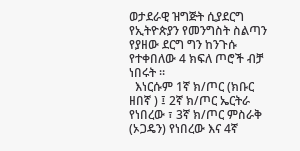ወታደራዊ ዝግጅት ሲያደርግ የኢትዮጵያን የመንግስት ስልጣን የያዘው ደርግ ግን ከንጉሱ የተቀበለው 4 ክፍለ ጦሮች ብቻ ነበሩት ።
  እነርሱም 1ኛ ክ/ጦር (ክቡር ዘበኛ ) ፤ 2ኛ ክ/ጦር ኤርትራ የነበረው ፣ 3ኛ ክ/ጦር ምስራቅ (ኦጋዴን) የነበረው እና 4ኛ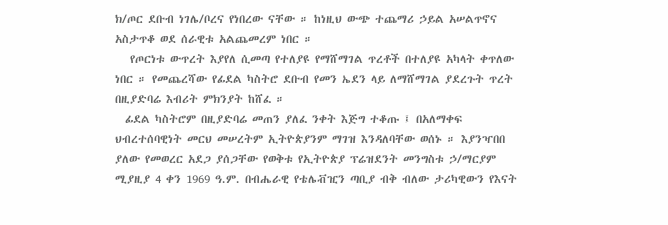ክ/ጦር ደቡብ ነገሌ/ቦረና የነበረው ናቸው ። ከነዚህ ውጭ ተጨማሪ ኃይል አሠልጥኖና አስታጥቆ ወደ ሰራዊቱ አልጨመረም ነበር ።
   የጦርነቱ ውጥረት እያየለ ሲመጣ የተለያዩ የማሸማገል ጥረቶች በተለያዩ አካላት ቀጥለው ነበር ። የመጨረሻው የፊደል ካስትሮ ደቡብ የመን ኤደን ላይ ለማሸማገል ያደረጉት ጥረት በዚያድባሬ እብሪት ምክንያት ከሸፈ ።
  ፊደል ካስትሮም በዚያድባሬ መጠን ያለፈ ንቀት እጅግ ተቆጡ ፤ በአለማቀፍ ህብረተሰባዊነት መርህ መሠረትም ኢትዮጵያንም ማገዝ እንዳለባቸው ወሰኑ ። እያንዣበበ ያለው የመወረር አደጋ ያሰጋቸው የወቅቱ የኢትዮጵያ ፕሬዝደንት መንግስቱ ኃ/ማርያም ሚያዚያ 4 ቀን 1969 ዓ.ም. በብሔራዊ የቴሌቭዢን ጣቢያ ብቅ ብለው ታሪካዊውን የእናት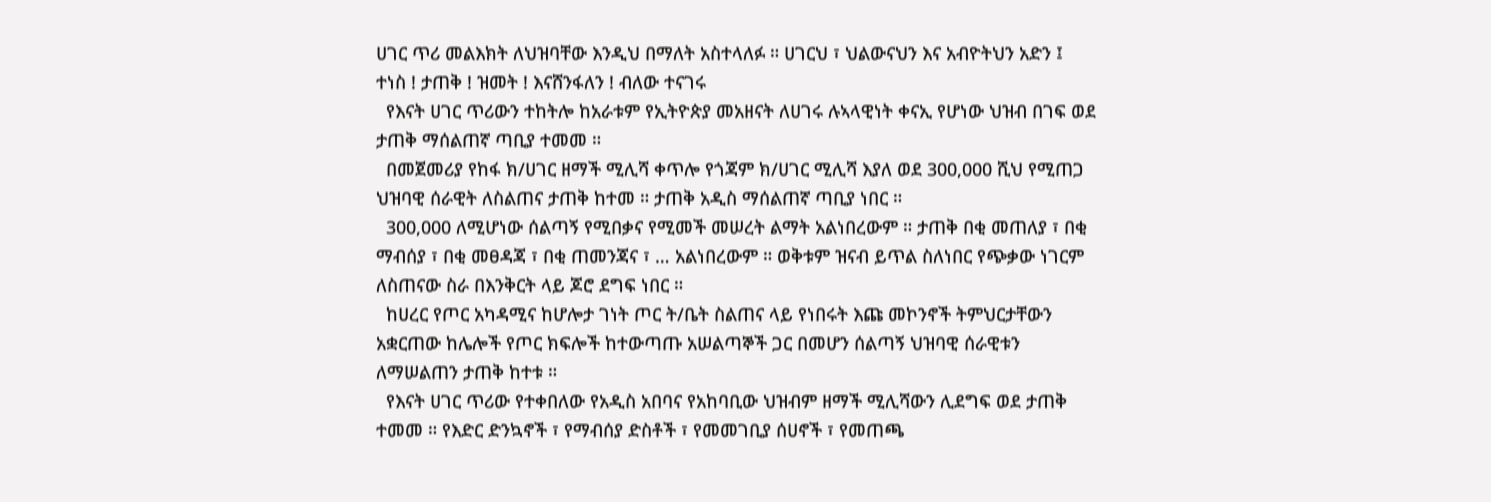ሀገር ጥሪ መልእክት ለህዝባቸው እንዲህ በማለት አስተላለፉ ። ሀገርህ ፣ ህልውናህን እና አብዮትህን አድን ፤  ተነስ ! ታጠቅ ! ዝመት ! እናሸንፋለን ! ብለው ተናገሩ
  የእናት ሀገር ጥሪውን ተከትሎ ከአራቱም የኢትዮጵያ መአዘናት ለሀገሩ ሉኣላዊነት ቀናኢ የሆነው ህዝብ በገፍ ወደ ታጠቅ ማሰልጠኛ ጣቢያ ተመመ ።
  በመጀመሪያ የከፋ ክ/ሀገር ዘማች ሚሊሻ ቀጥሎ የጎጃም ክ/ሀገር ሚሊሻ እያለ ወደ 300,000 ሺህ የሚጠጋ ህዝባዊ ሰራዊት ለስልጠና ታጠቅ ከተመ ። ታጠቅ አዲስ ማሰልጠኛ ጣቢያ ነበር ።
  300,000 ለሚሆነው ሰልጣኝ የሚበቃና የሚመች መሠረት ልማት አልነበረውም ። ታጠቅ በቂ መጠለያ ፣ በቂ ማብሰያ ፣ በቂ መፀዳጃ ፣ በቂ ጠመንጃና ፣ … አልነበረውም ። ወቅቱም ዝናብ ይጥል ስለነበር የጭቃው ነገርም ለስጠናው ስራ በእንቅርት ላይ ጆሮ ደግፍ ነበር ።
  ከሀረር የጦር አካዳሚና ከሆሎታ ገነት ጦር ት/ቤት ስልጠና ላይ የነበሩት እጩ መኮንኖች ትምህርታቸውን አቋርጠው ከሌሎች የጦር ክፍሎች ከተውጣጡ አሠልጣኞች ጋር በመሆን ሰልጣኝ ህዝባዊ ሰራዊቱን ለማሠልጠን ታጠቅ ከተቱ ።
  የእናት ሀገር ጥሪው የተቀበለው የአዲስ አበባና የአከባቢው ህዝብም ዘማች ሚሊሻውን ሊደግፍ ወደ ታጠቅ ተመመ ። የእድር ድንኳኖች ፣ የማብሰያ ድስቶች ፣ የመመገቢያ ሰሀኖች ፣ የመጠጫ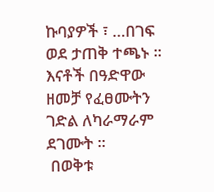ኩባያዎች ፣ …በገፍ ወደ ታጠቅ ተጫኑ ። እናቶች በዓድዋው ዘመቻ የፈፀሙትን ገድል ለካራማራም ደገሙት ።
 በወቅቱ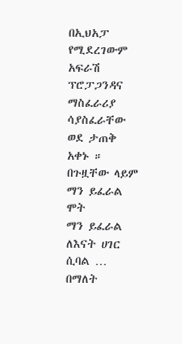በኢህአፓ የሚደረገውም አፍራሽ ፕሮፓጋንዳና ማስፈራሪያ ሳያስፈራቸው ወደ ታጠቅ አቀኑ ።
በጉዟቸው ላይም
ማን ይፈራል ሞት
ማን ይፈራል
ለእናት ሀገር ሲባል …
በማለት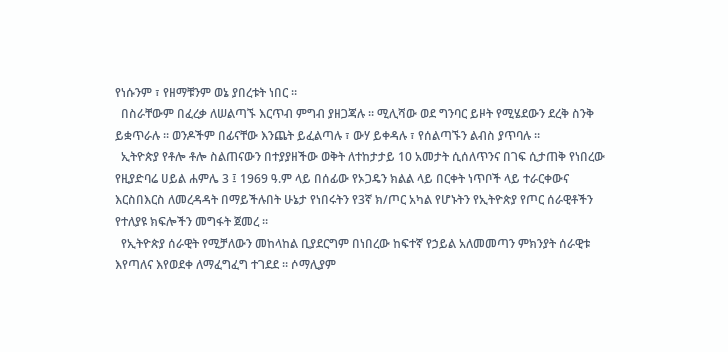የነሱንም ፣ የዘማቹንም ወኔ ያበረቱት ነበር ።
  በስራቸውም በፈረቃ ለሠልጣኙ እርጥብ ምግብ ያዘጋጃሉ ። ሚሊሻው ወደ ግንባር ይዞት የሚሄደውን ደረቅ ስንቅ ይቋጥራሉ ። ወንዶችም በፊናቸው እንጨት ይፈልጣሉ ፣ ውሃ ይቀዳሉ ፣ የሰልጣኙን ልብስ ያጥባሉ ።
  ኢትዮጵያ የቶሎ ቶሎ ስልጠናውን በተያያዘችው ወቅት ለተከታታይ 10 አመታት ሲሰለጥንና በገፍ ሲታጠቅ የነበረው የዚያድባሬ ሀይል ሐምሌ 3 ፤ 1969 ዓ.ም ላይ በሰፊው የኦጋዴን ክልል ላይ በርቀት ነጥቦች ላይ ተራርቀውና እርስበእርስ ለመረዳዳት በማይችሉበት ሁኔታ የነበሩትን የ3ኛ ክ/ጦር አካል የሆኑትን የኢትዮጵያ የጦር ሰራዊቶችን የተለያዩ ክፍሎችን መግፋት ጀመረ ።
  የኢትዮጵያ ሰራዊት የሚቻለውን መከላከል ቢያደርግም በነበረው ከፍተኛ የኃይል አለመመጣን ምክንያት ሰራዊቱ እየጣለና እየወደቀ ለማፈግፈግ ተገደደ ። ሶማሊያም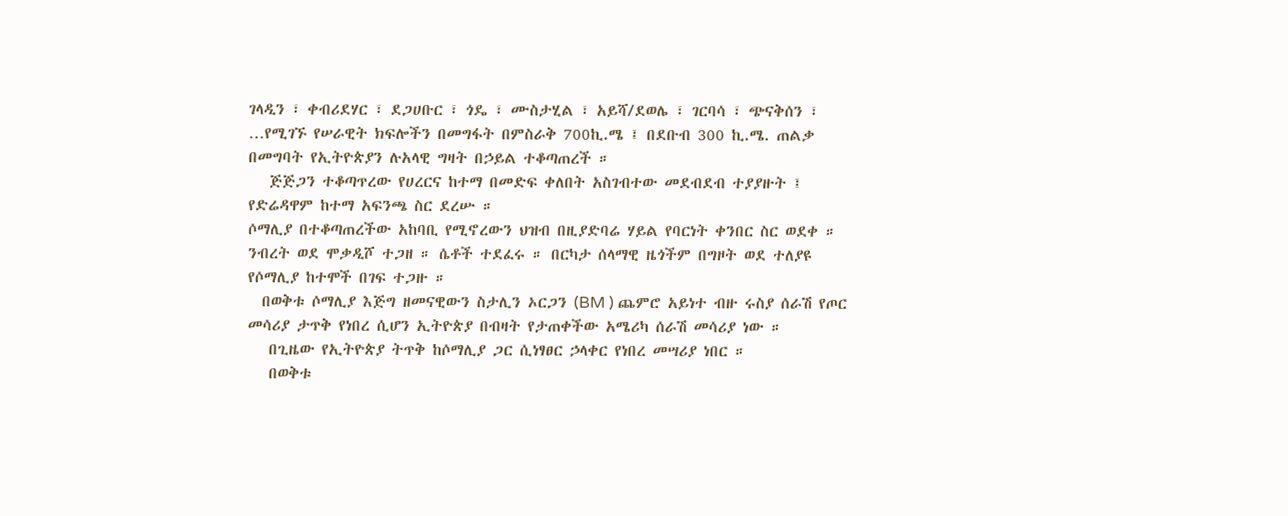ገላዲን ፣ ቀብሪደሃር ፣ ደጋሀቡር ፣ ጎዴ ፣ ሙስታሂል ፣ አይሻ/ደወሌ ፣ ገርባሳ ፣ ጭናቅሰን ፣ …የሚገኙ የሠራዊት ክፍሎችን በመግፋት በምስራቅ 700ኪ.ሜ ፤ በደቡብ 300 ኪ.ሜ. ጠልቃ በመግባት የኢትዮጵያን ሉአላዊ ግዛት በኃይል ተቆጣጠረች ።
   ጅጅጋን ተቆጣጥረው የሀረርና ከተማ በመድፍ ቀለበት አስገብተው መደብደብ ተያያዙት ፤ የድሬዳዋም ከተማ አፍንጫ ስር ደረሡ ።
ሶማሊያ በተቆጣጠረችው አከባቢ የሚኖረውን ህዝብ በዚያድባሬ ሃይል የባርነት ቀንበር ስር ወደቀ ። ንብረት ወደ ሞቃዲሾ ተጋዘ ። ሴቶች ተደፈሩ ። በርካታ ሰላማዊ ዜጎችም በግዞት ወደ ተለያዩ የሶማሊያ ከተሞች በገፍ ተጋዙ ።
  በወቅቱ ሶማሊያ እጅግ ዘመናዊውን ስታሊን ኦርጋን (BM ) ጨምሮ አይነተ ብዙ ሩስያ ሰራሽ የጦር መሳሪያ ታጥቅ የነበረ ሲሆን ኢትዮጵያ በብዛት የታጠቀችው አሜሪካ ሰራሽ መሳሪያ ነው ።
   በጊዜው የኢትዮጵያ ትጥቅ ከሶማሊያ ጋር ሲነፃፀር ኃላቀር የነበረ መሣሪያ ነበር ።
   በወቅቱ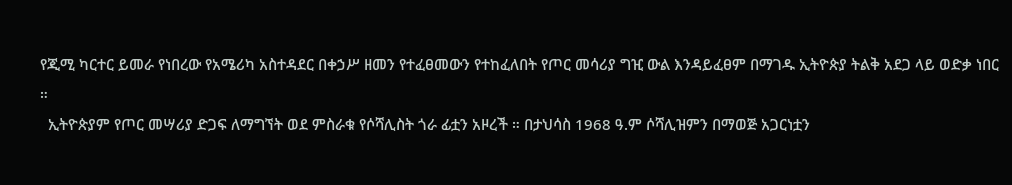የጂሚ ካርተር ይመራ የነበረው የአሜሪካ አስተዳደር በቀኃሥ ዘመን የተፈፀመውን የተከፈለበት የጦር መሳሪያ ግዢ ውል እንዳይፈፀም በማገዱ ኢትዮጵያ ትልቅ አደጋ ላይ ወድቃ ነበር ።
  ኢትዮጵያም የጦር መሣሪያ ድጋፍ ለማግኘት ወደ ምስራቁ የሶሻሊስት ጎራ ፊቷን አዞረች ። በታህሳስ 1968 ዓ.ም ሶሻሊዝምን በማወጅ አጋርነቷን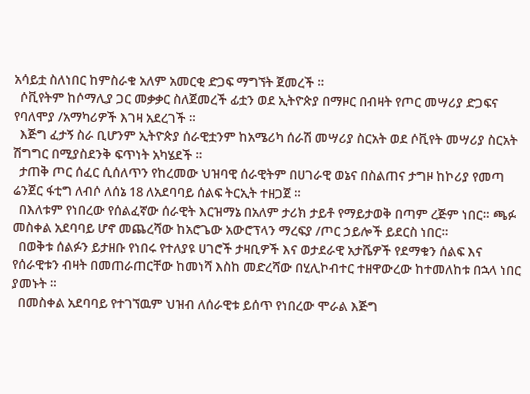አሳይቷ ስለነበር ከምስራቁ አለም አመርቂ ድጋፍ ማግኘት ጀመረች ።
  ሶቪየትም ከሶማሊያ ጋር መቃቃር ስለጀመረች ፊቷን ወደ ኢትዮጵያ በማዞር በብዛት የጦር መሣሪያ ድጋፍና የባለሞያ /አማካሪዎች እገዛ አደረገች ።
  እጅግ ፈታኝ ስራ ቢሆንም ኢትዮጵያ ሰራዊቷንም ከአሜሪካ ሰራሽ መሣሪያ ስርአት ወደ ሶቪየት መሣሪያ ስርአት ሽግግር በሚያስደንቅ ፍጥነት አካሄደች ።
  ታጠቅ ጦር ሰፈር ሲሰለጥን የከረመው ህዝባዊ ሰራዊትም በሀገራዊ ወኔና በስልጠና ታግዞ ከኮሪያ የመጣ ሬንጀር ፋቲግ ለብሶ ለሰኔ 18 ለአደባባይ ሰልፍ ትርኢት ተዘጋጀ ።
  በእለቱም የነበረው የሰልፈኛው ሰራዊት እርዝማኔ በአለም ታሪክ ታይቶ የማይታወቅ በጣም ረጅም ነበር። ጫፉ መስቀል አደባባይ ሆኖ መጨረሻው ከአሮጌው አውሮፕላን ማረፍያ /ጦር ኃይሎች ይደርስ ነበር።
  በወቅቱ ሰልፉን ይታዘቡ የነበሩ የተለያዩ ሀገሮች ታዛቢዎች እና ወታደራዊ አታሼዎች የደማቁን ሰልፍ እና የሰራዊቱን ብዛት በመጠራጠርቸው ከመነሻ እስከ መድረሻው በሂሊኮብተር ተዘዋውረው ከተመለከቱ በኋላ ነበር ያመኑት ።
  በመስቀል አደባባይ የተገኘዉም ህዝብ ለሰራዊቱ ይሰጥ የነበረው ሞራል እጅግ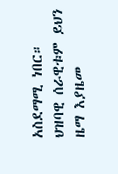አስደማሚ ነበር።  ህዝባዊ ሰራዊቱም ይህን ዜማ እያዜመ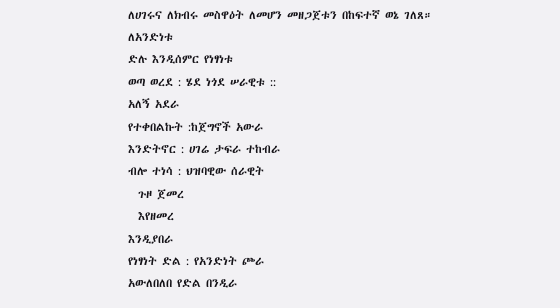ለሀገሩና ለክብሩ መስዋዕት ለመሆን መዘጋጀቱን በከፍተኛ ወኔ ገለጸ።
ለአንድነቱ
ድሉ እንዲሰምር የነፃነቱ
ወጣ ወረደ : ሄደ ነጎደ ሠራዊቱ ::
አለኝ አደራ
የተቀበልኩት :ከጀግኖች አውራ
እንድትኖር : ሀገሬ ታፍራ ተከብራ
ብሎ ተነሳ : ህዝባዊው ሰራዊት
  ጉዞ ጀመረ
  እየዘመረ
እንዲያበራ
የነፃነት ድል : የአንድነት ጮራ
አውለበለበ የድል በንዲራ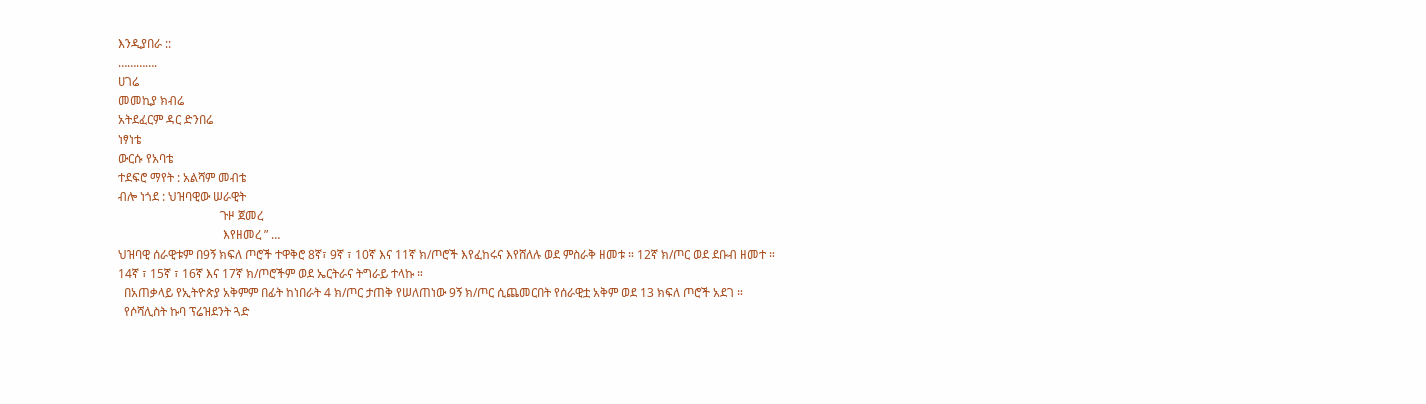እንዲያበራ ::
………….
ሀገሬ
መመኪያ ክብሬ
አትደፈርም ዳር ድንበሬ
ነፃነቴ
ውርሱ የአባቴ
ተደፍሮ ማየት : አልሻም መብቴ
ብሎ ነጎደ : ህዝባዊው ሠራዊት
                                  ጉዞ ጀመረ
                                   እየዘመረ ” …
ህዝባዊ ሰራዊቱም በ9ኝ ክፍለ ጦሮች ተዋቅሮ 8ኛ፣ 9ኛ ፣ 10ኛ እና 11ኛ ክ/ጦሮች እየፈከሩና እየሸለሉ ወደ ምስራቅ ዘመቱ ። 12ኛ ክ/ጦር ወደ ደቡብ ዘመተ ። 14ኛ ፣ 15ኛ ፣ 16ኛ እና 17ኛ ክ/ጦሮችም ወደ ኤርትራና ትግራይ ተላኩ ።
  በአጠቃላይ የኢትዮጵያ አቅምም በፊት ከነበራት 4 ክ/ጦር ታጠቅ የሠለጠነው 9ኝ ክ/ጦር ሲጨመርበት የሰራዊቷ አቅም ወደ 13 ክፍለ ጦሮች አደገ ።
  የሶሻሊስት ኩባ ፕሬዝደንት ጓድ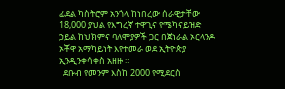ፊደል ካስትሮም አንጎላ ከነበረው ሰራዊታቸው 18,000 ያህል የእግረኛ ተዋጊና የሜካናይዝድ ኃይል ከህክምና ባለሞያዎች ጋር በጀነራል ኦርላንዶ ኦቾዋ አማካይነት እየተመራ ወደ ኢትዮጵያ ኢንዲንቀሳቀስ አዘዙ ።
  ደቡብ የመንም እስከ 2000 የሚደርስ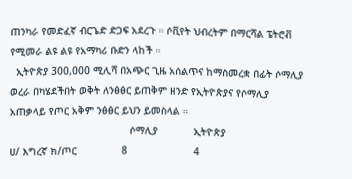ጠንካራ የመድፈኛ ብርጌድ ድጋፍ አደረጉ ። ሶቪየት ህብረትም በማርሻል ፔትሮቭ የሚመራ ልዩ ልዩ የአማካሪ ቡድን ላከች ።
  ኢትዮጵያ 300,000 ሚሊሻ በአጭር ጊዜ አሰልጥና ከማስመረቋ በፊት ሶማሊያ ወረራ በካሄደችበት ወቅት ለንፅፅር ይጠቅም ዘንድ የኢትዮጵያና የሶማሊያ አጠቃላይ የጦር አቅም ንፅፅር ይህን ይመስላል ።
                                        ሶማሊያ            ኢትዮጵያ
ሀ/ እግረኛ ክ/ጦር               8                      4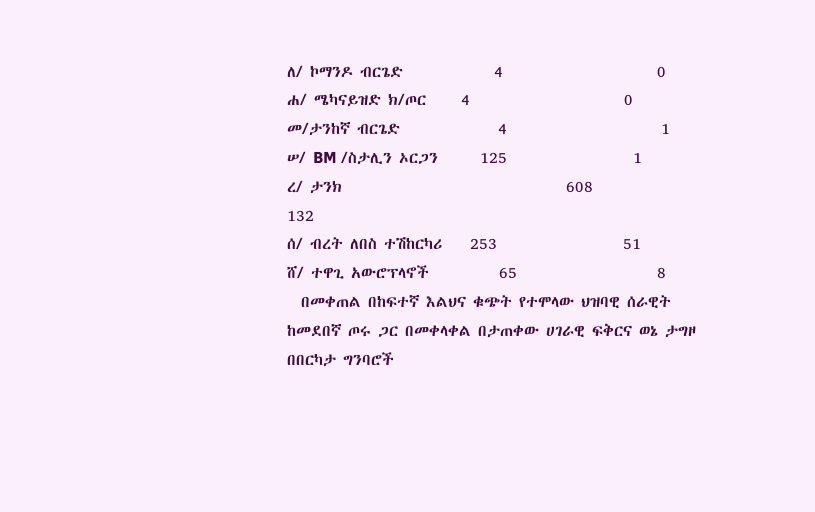ለ/ ኮማንዶ ብርጌድ             4                      0
ሐ/ ሜካናይዝድ ክ/ጦር     4                      0
መ/ታንከኛ ብርጌድ              4                      1
ሠ/ BM /ስታሊን ኦርጋን      125                  1
ረ/ ታንክ                                608                  132
ሰ/ ብረት ለበስ ተሽከርካሪ    253                  51
ሸ/ ተዋጊ አውሮፕላኖች          65                    8
  በመቀጠል በከፍተኛ እልህና ቁጭት የተሞላው ህዝባዊ ሰራዊት ከመደበኛ ጦሩ ጋር በመቀላቀል በታጠቀው ሀገራዊ ፍቅርና ወኔ ታግዞ በበርካታ ግንባሮች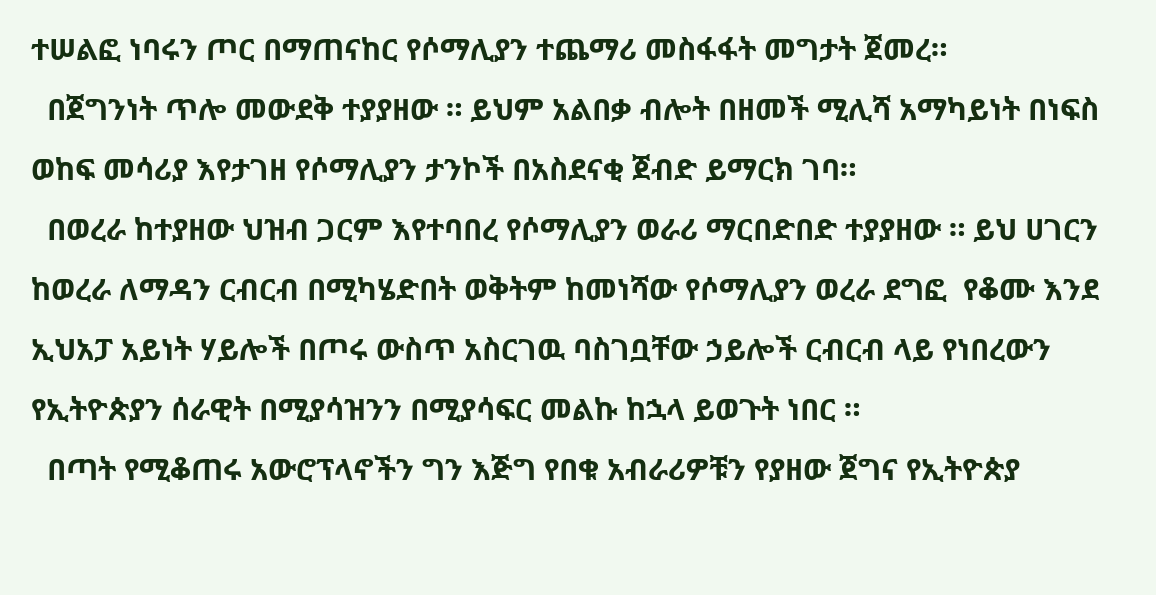ተሠልፎ ነባሩን ጦር በማጠናከር የሶማሊያን ተጨማሪ መስፋፋት መግታት ጀመረ።
  በጀግንነት ጥሎ መውደቅ ተያያዘው ። ይህም አልበቃ ብሎት በዘመች ሚሊሻ አማካይነት በነፍስ ወከፍ መሳሪያ እየታገዘ የሶማሊያን ታንኮች በአስደናቂ ጀብድ ይማርክ ገባ።
  በወረራ ከተያዘው ህዝብ ጋርም እየተባበረ የሶማሊያን ወራሪ ማርበድበድ ተያያዘው ። ይህ ሀገርን ከወረራ ለማዳን ርብርብ በሚካሄድበት ወቅትም ከመነሻው የሶማሊያን ወረራ ደግፎ  የቆሙ እንደ ኢህአፓ አይነት ሃይሎች በጦሩ ውስጥ አስርገዉ ባስገቧቸው ኃይሎች ርብርብ ላይ የነበረውን የኢትዮጵያን ሰራዊት በሚያሳዝንን በሚያሳፍር መልኩ ከኋላ ይወጉት ነበር ።
  በጣት የሚቆጠሩ አውሮፕላኖችን ግን እጅግ የበቁ አብራሪዎቹን የያዘው ጀግና የኢትዮጵያ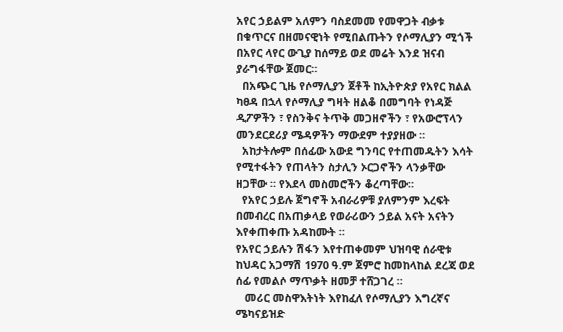አየር ኃይልም አለምን ባስደመመ የመዋጋት ብቃቱ በቁጥርና በዘመናዊነት የሚበልጡትን የሶማሊያን ሚጎች በአየር ላየር ውጊያ ከሰማይ ወደ መሬት እንደ ዝናብ ያራግፋቸው ጀመር።
  በአጭር ጊዜ የሶማሊያን ጀቶች ከኢትዮጵያ የአየር ክልል ካፀዳ በኋላ የሶማሊያ ግዛት ዘልቆ በመግባት የነዳጅ ዲፖዎችን ፣ የስንቅና ትጥቅ መጋዘኖችን ፣ የአውሮፕላን መንደርደሪያ ሜዳዎችን ማውደም ተያያዘው ።
  አከታትሎም በሰፊው አውደ ግንባር የተጠመዱትን እሳት የሚተፋትን የጠላትን ስታሊን ኦርጋኖችን ላንቃቸው ዘጋቸው ። የእደላ መስመሮችን ቆረጣቸው።
  የአየር ኃይሉ ጀግኖች አብራሪዎቹ ያለምንም እረፍት በመብረር በአጠቃላይ የወራሪውን ኃይል አናት አናትን እየቀጠቀጡ አዳከሙት ።
የአየር ኃይሉን ሽፋን እየተጠቀመም ህዝባዊ ሰራዊቱ ከህዳር አጋማሽ 1970 ዓ.ም ጀምሮ ከመከላከል ደረጃ ወደ ሰፊ የመልሶ ማጥቃት ዘመቻ ተሸጋገረ ።
   መሪር መስዋእትነት እየከፈለ የሶማሊያን እግረኛና ሜካናይዝድ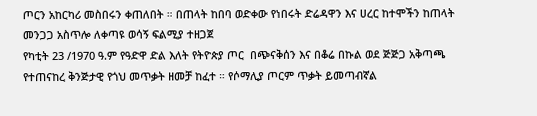ጦርን አከርካሪ መስበሩን ቀጠለበት ። በጠላት ከበባ ወድቀው የነበሩት ድሬዳዋን እና ሀረር ከተሞችን ከጠላት መንጋጋ አስጥሎ ለቀጣዩ ወሳኝ ፍልሚያ ተዘጋጀ
የካቲት 23 /1970 ዓ.ም የዓድዋ ድል እለት የትዮጵያ ጦር  በጭናቅሰን እና በቆሬ በኩል ወደ ጅጅጋ አቅጣጫ የተጠናከረ ቅንጅታዊ የጎህ መጥቃት ዘመቻ ከፈተ ። የሶማሊያ ጦርም ጥቃት ይመጣብኛል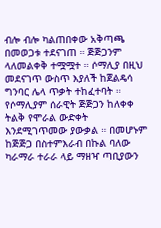ብሎ ብሎ ካልጠበቀው አቅጣጫ በመወጋቱ ተደናገጠ ። ጅጅጋንም ላለመልቀቅ ተሟሟተ ። ሶማሊያ በዚህ መደናገጥ ውስጥ እያለች ከጀልዴሳ ግንባር ሌላ ጥቃት ተከፈተባት ። የሶማሊያም ሰራዊት ጅጅጋን ከለቀቀ ትልቅ የሞራል ውድቀት እንደሚገጥመው ያውቃል ። በመሆኑም ከጅጅጋ በስተምእራብ በኩል ባለው ካራማራ ተራራ ላይ ማዘዣ ጣቢያውን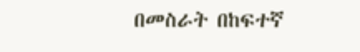በመስራት በከፍተኛ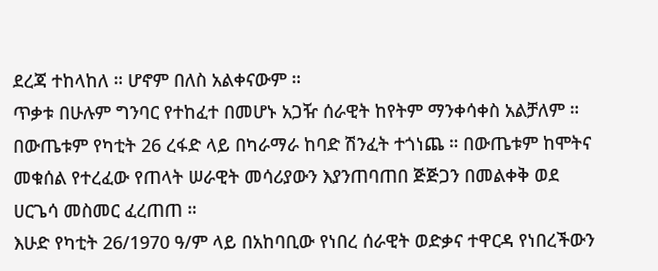ደረጃ ተከላከለ ። ሆኖም በለስ አልቀናውም ።
ጥቃቱ በሁሉም ግንባር የተከፈተ በመሆኑ አጋዥ ሰራዊት ከየትም ማንቀሳቀስ አልቻለም ። በውጤቱም የካቲት 26 ረፋድ ላይ በካራማራ ከባድ ሽንፈት ተጎነጨ ። በውጤቱም ከሞትና መቁሰል የተረፈው የጠላት ሠራዊት መሳሪያውን እያንጠባጠበ ጅጅጋን በመልቀቅ ወደ ሀርጌሳ መስመር ፈረጠጠ ።
እሁድ የካቲት 26/1970 ዓ/ም ላይ በአከባቢው የነበረ ሰራዊት ወድቃና ተዋርዳ የነበረችውን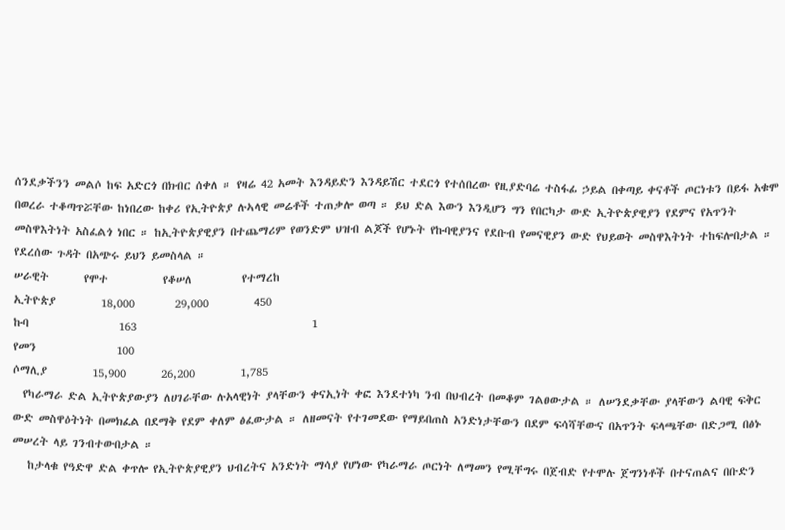ሰንደቃችንን መልሶ ከፍ አድርጎ በክብር ሰቀለ ። የዛሬ 42 አመት እንዳይድን እንዳይሽር ተደርጎ የተሰበረው የዚያድባሬ ተስፋፊ ኃይል በቀጣይ ቀናቶች ጦርነቱን በይፋ አቁሞ በወረራ ተቆጣጥሯቸው ከነበረው ከቀሪ የኢትዮጵያ ሉኣላዊ መሬቶች ተጠቃሎ ወጣ ። ይህ ድል እውን እንዲሆን ግን የበርካታ ውድ ኢትዮጵያዊያን የደምና የአጥንት መስዋእትነት አስፈልጎ ነበር ። ከኢትዮጵያዊያን በተጨማሪም የወንድም ህዝብ ልጆች የሆኑት የኩባዊያንና የደቡብ የመናዊያን ውድ የህይወት መስዋእትነት ተከፍሎበታል ።
የደረሰው ጉዳት በአጭሩ ይህን ይመስላል ።
ሠራዊት       የሞተ           የቆሠለ          የተማረከ
ኢትዮጵያ         18,000        29,000         450
ኩባ                  163                                   1
የመን                100
ሶማሊያ         15,900       26,200         1,785
  የካራማራ ድል ኢትዮጵያውያን ለሀገራቸው ሉአላዊነት ያላቸውን ቀናኢነት ቀፎ እንደተነካ ንብ በህብረት በመቆም ገልፀውታል ። ለሠንደቃቸው ያላቸውን ልባዊ ፍቅር ውድ መስዋዕትነት በመክፈል በደማቅ የደም ቀለም ፅፈውታል ። ለዘመናት የተገመደው የማይበጠስ አንድነታቸውን በደም ፍሳሻቸውና በአጥንት ፍላጫቸው በድጋሚ በፅኑ መሠረት ላይ ገንብተውበታል ።
   ከታላቁ የዓድዋ ድል ቀጥሎ የኢትዮጵያዊያን ህብረትና አንድነት ማሳያ የሆነው የካራማራ ጦርነት ለማመን የሚቸግሩ በጀብድ የተሞሉ ጀግንነቶች በተናጠልና በቡድን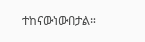ተከናውነውበታል።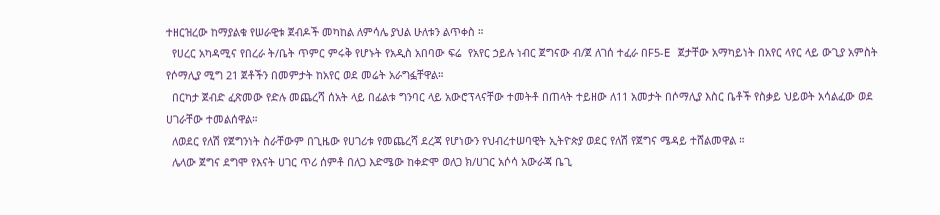ተዘርዝረው ከማያልቁ የሠራዊቱ ጀብዶች መካከል ለምሳሌ ያህል ሁለቱን ልጥቀስ ።
  የሀረር አካዳሚና የበረራ ት/ቤት ጥምር ምሩቅ የሆኑት የአዲስ አበባው ፍሬ  የአየር ኃይሉ ነብር ጀግናው ብ/ጀ ለገሰ ተፈራ በF5-E ጀታቸው አማካይነት በአየር ላየር ላይ ውጊያ አምስት የሶማሊያ ሚግ 21 ጀቶችን በመምታት ከአየር ወደ መሬት አራግፏቸዋል።
  በርካታ ጀብድ ፈጽመው የድሉ መጨረሻ ሰአት ላይ በፊልቱ ግንባር ላይ አውሮፕላናቸው ተመትቶ በጠላት ተይዘው ለ11 አመታት በሶማሊያ እስር ቤቶች የስቃይ ህይወት አሳልፈው ወደ ሀገራቸው ተመልሰዋል።
  ለወደር የለሽ የጀግንነት ስራቸውም በጊዜው የሀገሪቱ የመጨረሻ ደረጃ የሆነውን የህብረተሠባዊት ኢትዮጵያ ወደር የለሽ የጀግና ሜዳይ ተሸልመዋል ።
  ሌላው ጀግና ደግሞ የእናት ሀገር ጥሪ ሰምቶ በለጋ እድሜው ከቀድሞ ወለጋ ክ/ሀገር አሶሳ አውራጃ ቤጊ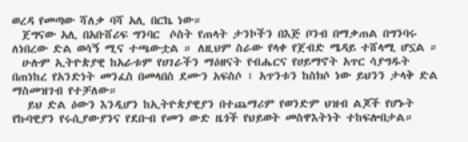ወረዳ የመጣው ሻለቃ ባሻ አሊ በርኬ ነው።
  ጀግናው አሊ በአቡሸሪፍ ግንባር  ሶስት የጠላት ታንኮችን በእጅ ቦንብ በማቃጠል በግንባሩ ለነበረው ድል ወሳኝ ሚና ተጫውቷል ። ለዚህም ስራው የላቀ የጀብድ ሜዳይ ተሸላሚ ሆኗል ።
  ሁሉም ኢትዮጵያዊ ከአራቱም የሀገራችን ማዕዘናት የብሔርና የሀይማኖት አጥር ሳያግዱት በጠነከረ የአንድነት መንፈስ በመላበስ ደሙን አፍስሶ ፣ አጥንቱን ከስክሶ ነው ይህንን ታላቅ ድል ማስመዝገብ የተቻለው።
   ይህ ድል ዕውን እንዲሆን ከኢትዮጵያዊያን በተጨማሪም የወንድም ህዝብ ልጆች የሆኑት የኩባዊያን የሩሲያውያንና የደቡብ የመን ውድ ዜጎች የህይወት መስዋእትነት ተከፍሎበታል።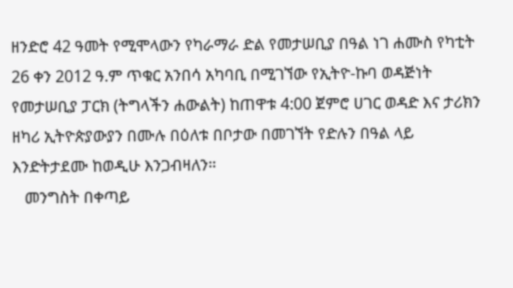ዘንድሮ 42 ዓመት የሚሞላውን የካራማራ ድል የመታሠቢያ በዓል ነገ ሐሙስ የካቲት 26 ቀን 2012 ዓ.ም ጥቁር አንበሳ አካባቢ በሚገኘው የኢትዮ-ኩባ ወዳጅነት የመታሠቢያ ፓርክ (ትግላችን ሐውልት) ከጠዋቱ 4:00 ጀምሮ ሀገር ወዳድ እና ታሪክን ዘካሪ ኢትዮጵያውያን በሙሉ በዕለቱ በቦታው በመገኘት የድሉን በዓል ላይ እንድትታደሙ ከወዲሁ እንጋብዛለን።
   መንግስት በቀጣይ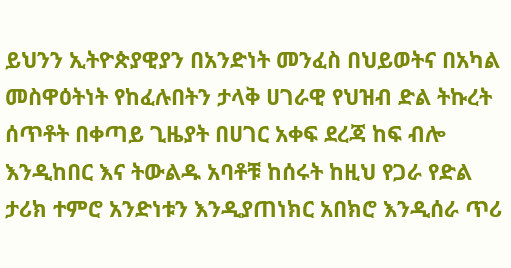ይህንን ኢትዮጵያዊያን በአንድነት መንፈስ በህይወትና በአካል መስዋዕትነት የከፈሉበትን ታላቅ ሀገራዊ የህዝብ ድል ትኩረት ሰጥቶት በቀጣይ ጊዜያት በሀገር አቀፍ ደረጃ ከፍ ብሎ እንዲከበር እና ትውልዱ አባቶቹ ከሰሩት ከዚህ የጋራ የድል ታሪክ ተምሮ አንድነቱን እንዲያጠነክር አበክሮ እንዲሰራ ጥሪ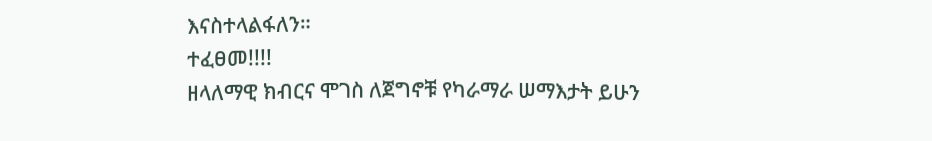እናስተላልፋለን።
ተፈፀመ!!!!
ዘላለማዊ ክብርና ሞገስ ለጀግኖቹ የካራማራ ሠማእታት ይሁን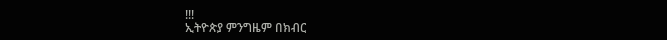!!!
ኢትዮጵያ ምንግዜም በክብር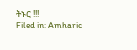ትኑር !!!
Filed in: Amharic